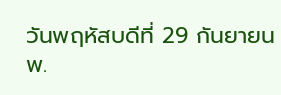วันพฤหัสบดีที่ 29 กันยายน พ.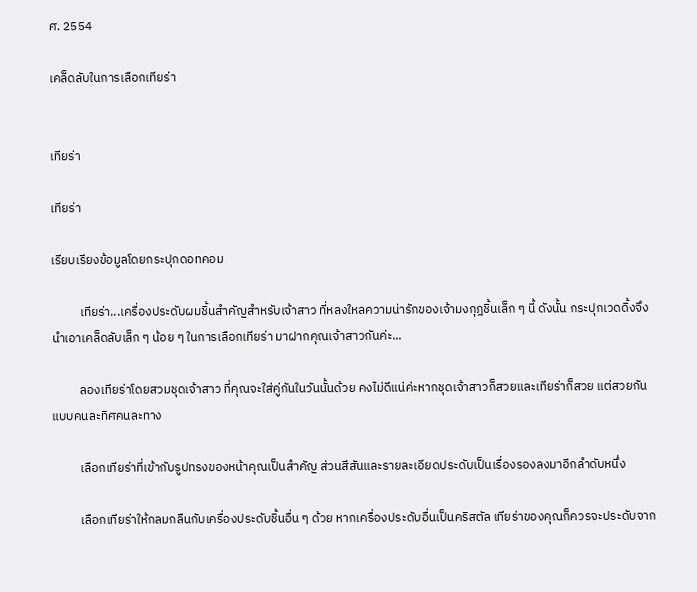ศ. 2554

เคล็ดลับในการเลือกเทียร่า


เทียร่า

เทียร่า

เรียบเรียงข้อมูลโดยกระปุกดอทคอม

          เทียร่า...เครื่องประดับผมชิ้นสำคัญสำหรับเจ้าสาว ที่หลงใหลความน่ารักของเจ้ามงกุฎชิ้นเล็ก ๆ นี้ ดังนั้น กระปุกเวดดิ้งจึงนำเอาเคล็ดลับเล็ก ๆ น้อย ๆ ในการเลือกเทียร่า มาฝากคุณเจ้าสาวกันค่ะ...

          ลองเทียร่าโดยสวมชุดเจ้าสาว ที่คุณจะใส่คู่กันในวันนั้นด้วย คงไม่ดีแน่ค่ะหากชุดเจ้าสาวก็สวยและเทียร่าก็สวย แต่สวยกันแบบคนละทิศคนละทาง

          เลือกเทียร่าที่เข้ากับรูปทรงของหน้าคุณเป็นสำคัญ ส่วนสีสันและรายละเอียดประดับเป็นเรื่องรองลงมาอีกลำดับหนึ่ง

          เลือกเทียร่าให้กลมกลืนกับเครื่องประดับชิ้นอื่น ๆ ด้วย หากเครื่องประดับอื่นเป็นคริสตัล เทียร่าของคุณก็ควรจะประดับจาก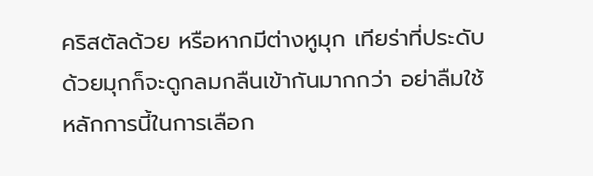คริสตัลด้วย หรือหากมีต่างหูมุก เทียร่าที่ประดับด้วยมุกก็จะดูกลมกลืนเข้ากันมากกว่า อย่าลืมใช้หลักการนี้ในการเลือก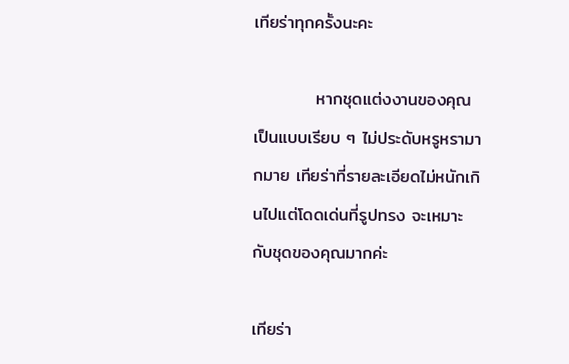เทียร่าทุกครั้งนะคะ

          หากชุดแต่งงานของคุณเป็นแบบเรียบ ๆ ไม่ประดับหรูหรามากมาย เทียร่าที่รายละเอียดไม่หนักเกินไปแต่โดดเด่นที่รูปทรง จะเหมาะกับชุดของคุณมากค่ะ

เทียร่า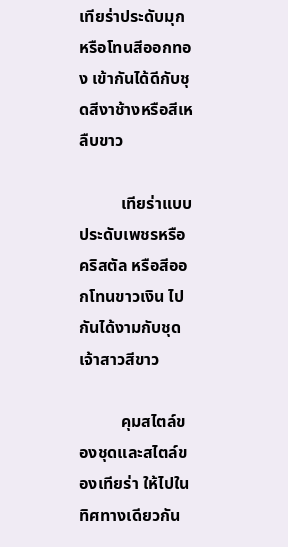เทียร่าประดับมุก หรือโทนสีออกทอง เข้ากันได้ดีกับชุดสีงาช้างหรือสีเหลืบขาว

          เทียร่าแบบประดับเพชรหรือคริสตัล หรือสีออกโทนขาวเงิน ไปกันได้งามกับชุดเจ้าสาวสีขาว

          คุมสไตล์ของชุดและสไตล์ของเทียร่า ให้ไปในทิศทางเดียวกัน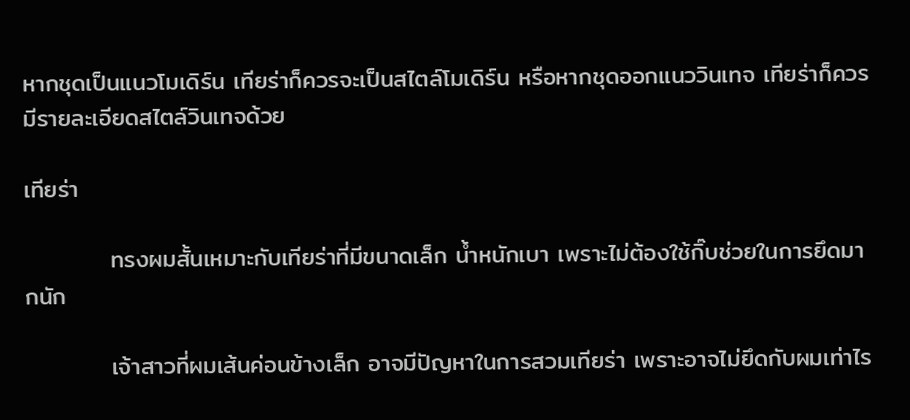หากชุดเป็นแนวโมเดิร์น เทียร่าก็ควรจะเป็นสไตล์โมเดิร์น หรือหากชุดออกแนววินเทจ เทียร่าก็ควรมีรายละเอียดสไตล์วินเทจด้วย

เทียร่า

          ทรงผมสั้นเหมาะกับเทียร่าที่มีขนาดเล็ก น้ำหนักเบา เพราะไม่ต้องใช้กิ๊บช่วยในการยึดมากนัก

          เจ้าสาวที่ผมเส้นค่อนข้างเล็ก อาจมีปัญหาในการสวมเทียร่า เพราะอาจไม่ยึดกับผมเท่าไร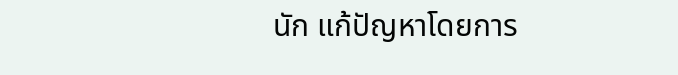นัก แก้ปัญหาโดยการ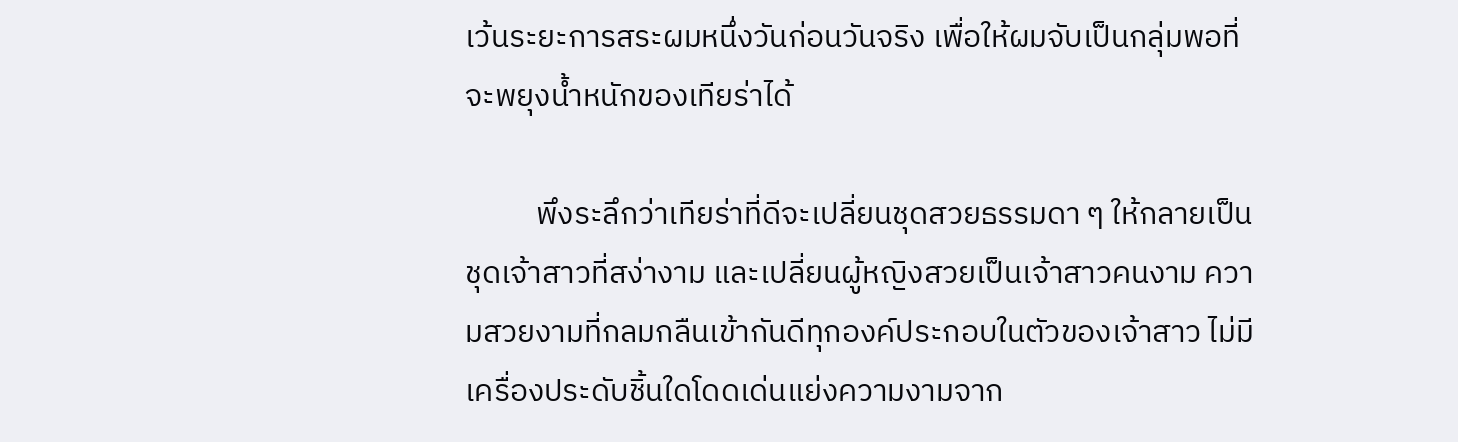เว้นระยะการสระผมหนึ่งวันก่อนวันจริง เพื่อให้ผมจับเป็นกลุ่มพอที่จะพยุงน้ำหนักของเทียร่าได้

          พึงระลึกว่าเทียร่าที่ดีจะเปลี่ยนชุดสวยธรรมดา ๆ ให้กลายเป็นชุดเจ้าสาวที่สง่างาม และเปลี่ยนผู้หญิงสวยเป็นเจ้าสาวคนงาม ความสวยงามที่กลมกลืนเข้ากันดีทุกองค์ประกอบในตัวของเจ้าสาว ไม่มีเครื่องประดับชิ้นใดโดดเด่นแย่งความงามจาก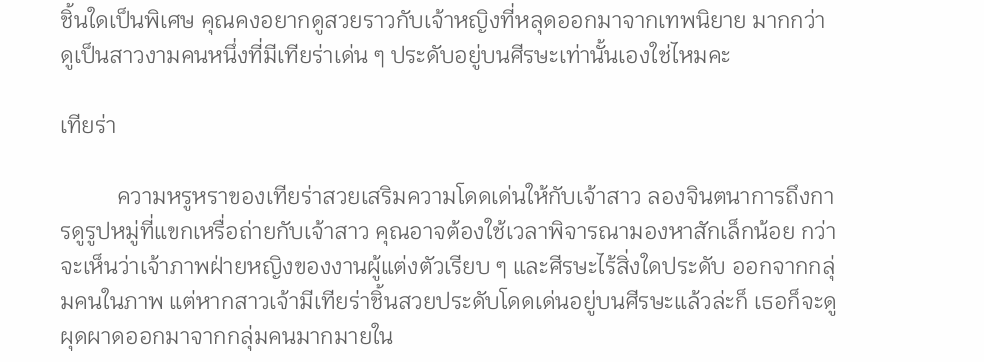ชิ้นใดเป็นพิเศษ คุณคงอยากดูสวยราวกับเจ้าหญิงที่หลุดออกมาจากเทพนิยาย มากกว่าดูเป็นสาวงามคนหนึ่งที่มีเทียร่าเด่น ๆ ประดับอยู่บนศีรษะเท่านั้นเองใช่ไหมคะ

เทียร่า

          ความหรูหราของเทียร่าสวยเสริมความโดดเด่นให้กับเจ้าสาว ลองจินตนาการถึงการดูรูปหมู่ที่แขกเหรื่อถ่ายกับเจ้าสาว คุณอาจต้องใช้เวลาพิจารณามองหาสักเล็กน้อย กว่าจะเห็นว่าเจ้าภาพฝ่ายหญิงของงานผู้แต่งตัวเรียบ ๆ และศีรษะไร้สิ่งใดประดับ ออกจากกลุ่มคนในภาพ แต่หากสาวเจ้ามีเทียร่าชิ้นสวยประดับโดดเด่นอยู่บนศีรษะแล้วล่ะก็ เธอก็จะดูผุดผาดออกมาจากกลุ่มคนมากมายใน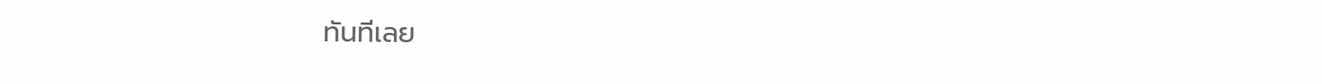ทันทีเลย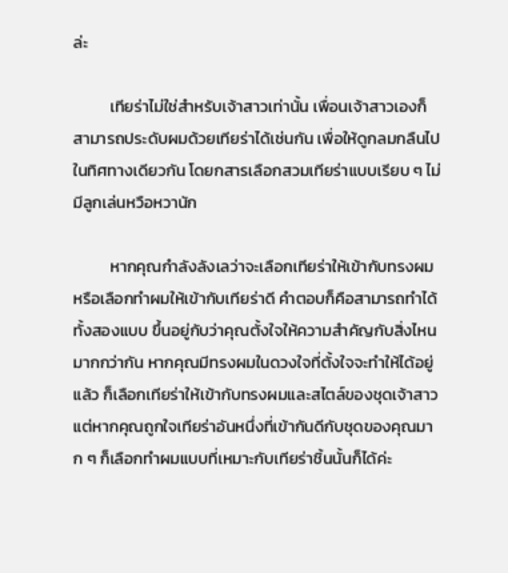ล่ะ

          เทียร่าไม่ใช่สำหรับเจ้าสาวเท่านั้น เพื่อนเจ้าสาวเองก็สามารถประดับผมด้วยเทียร่าได้เช่นกัน เพื่อให้ดูกลมกลืนไปในทิศทางเดียวกัน โดยกสารเลือกสวมเทียร่าแบบเรียบ ๆ ไม่มีลูกเล่นหวือหวานัก

          หากคุณกำลังลังเลว่าจะเลือกเทียร่าให้เข้ากับทรงผม หรือเลือกทำผมให้เข้ากับเทียร่าดี คำตอบก็คือสามารถทำได้ทั้งสองแบบ ขึ้นอยู่กับว่าคุณตั้งใจให้ความสำคัญกับสิ่งไหนมากกว่ากัน หากคุณมีทรงผมในดวงใจที่ตั้งใจจะทำให้ได้อยู่แล้ว ก็เลือกเทียร่าให้เข้ากับทรงผมและสไตล์ของชุดเจ้าสาว แต่หากคุณถูกใจเทียร่าอันหนึ่งที่เข้ากันดีกับชุดของคุณมาก ๆ ก็เลือกทำผมแบบที่เหมาะกับเทียร่าชิ้นนั้นก็ได้ค่ะ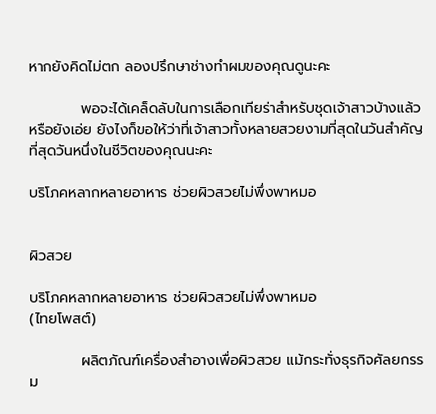หากยังคิดไม่ตก ลองปรึกษาช่างทำผมของคุณดูนะคะ

          พอจะได้เคล็ดลับในการเลือกเทียร่าสำหรับชุดเจ้าสาวบ้างแล้วหรือยังเอ่ย ยังไงก็ขอให้ว่าที่เจ้าสาวทั้งหลายสวยงามที่สุดในวันสำคัญที่สุดวันหนึ่งในชีวิตของคุณนะคะ

บริโภคหลากหลายอาหาร ช่วยผิวสวยไม่พึ่งพาหมอ


ผิวสวย

บริโภคหลากหลายอาหาร ช่วยผิวสวยไม่พึ่งพาหมอ
(ไทยโพสต์)

          ผลิตภัณฑ์เครื่องสำอางเพื่อผิวสวย แม้กระทั่งธุรกิจศัลยกรรม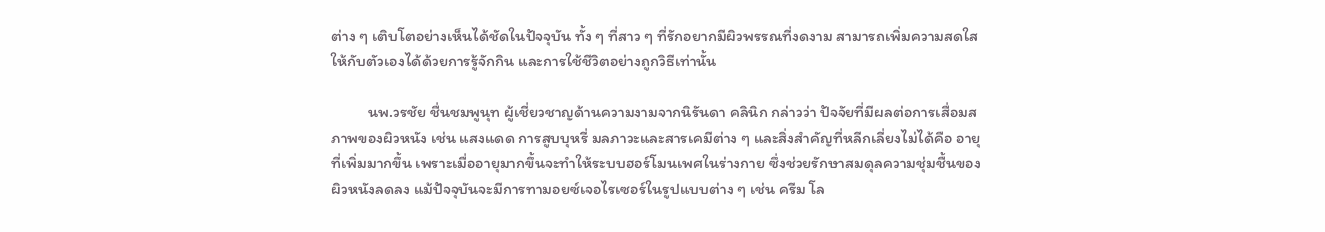ต่าง ๆ เติบโตอย่างเห็นได้ชัดในปัจจุบัน ทั้ง ๆ ที่สาว ๆ ที่รักอยากมีผิวพรรณที่งดงาม สามารถเพิ่มความสดใสให้กับตัวเองได้ด้วยการรู้จักกิน และการใช้ชีวิตอย่างถูกวิธีเท่านั้น

          นพ.วรชัย ชื่นชมพูนุท ผู้เชี่ยวชาญด้านความงามจากนิรันดา คลินิก กล่าวว่า ปัจจัยที่มีผลต่อการเสื่อมสภาพของผิวหนัง เช่น แสงแดด การสูบบุหรี่ มลภาวะและสารเคมีต่าง ๆ และสิ่งสำคัญที่หลีกเลี่ยงไม่ได้คือ อายุที่เพิ่มมากขึ้น เพราะเมื่ออายุมากขึ้นจะทำให้ระบบฮอร์โมนเพศในร่างกาย ซึ่งช่วยรักษาสมดุลความชุ่มชื้นของผิวหนังลดลง แม้ปัจจุบันจะมีการทามอยซ์เจอไรเซอร์ในรูปแบบต่าง ๆ เช่น ครีม โล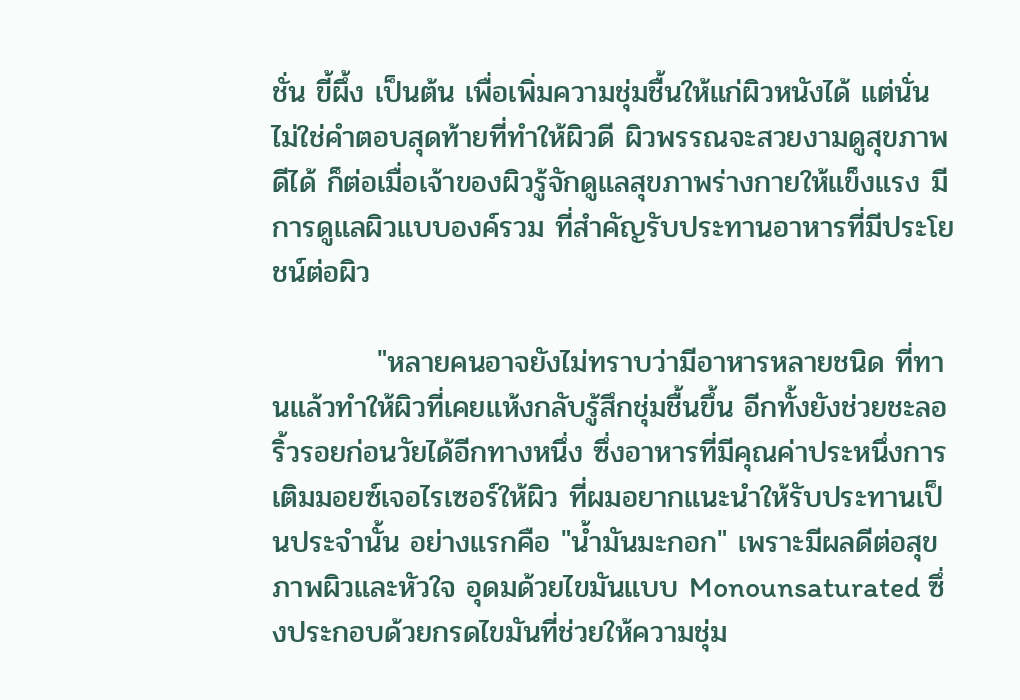ชั่น ขี้ผึ้ง เป็นต้น เพื่อเพิ่มความชุ่มชื้นให้แก่ผิวหนังได้ แต่นั่นไม่ใช่คำตอบสุดท้ายที่ทำให้ผิวดี ผิวพรรณจะสวยงามดูสุขภาพดีได้ ก็ต่อเมื่อเจ้าของผิวรู้จักดูแลสุขภาพร่างกายให้แข็งแรง มีการดูแลผิวแบบองค์รวม ที่สำคัญรับประทานอาหารที่มีประโยชน์ต่อผิว

          "หลายคนอาจยังไม่ทราบว่ามีอาหารหลายชนิด ที่ทานแล้วทำให้ผิวที่เคยแห้งกลับรู้สึกชุ่มชื้นขึ้น อีกทั้งยังช่วยชะลอริ้วรอยก่อนวัยได้อีกทางหนึ่ง ซึ่งอาหารที่มีคุณค่าประหนึ่งการเติมมอยซ์เจอไรเซอร์ให้ผิว ที่ผมอยากแนะนำให้รับประทานเป็นประจำนั้น อย่างแรกคือ "น้ำมันมะกอก" เพราะมีผลดีต่อสุขภาพผิวและหัวใจ อุดมด้วยไขมันแบบ Monounsaturated ซึ่งประกอบด้วยกรดไขมันที่ช่วยให้ความชุ่ม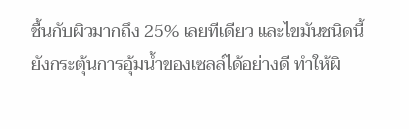ชื้นกับผิวมากถึง 25% เลยทีเดียว และไขมันชนิดนี้ยังกระตุ้นการอุ้มน้ำของเซลล์ได้อย่างดี ทำให้ผิ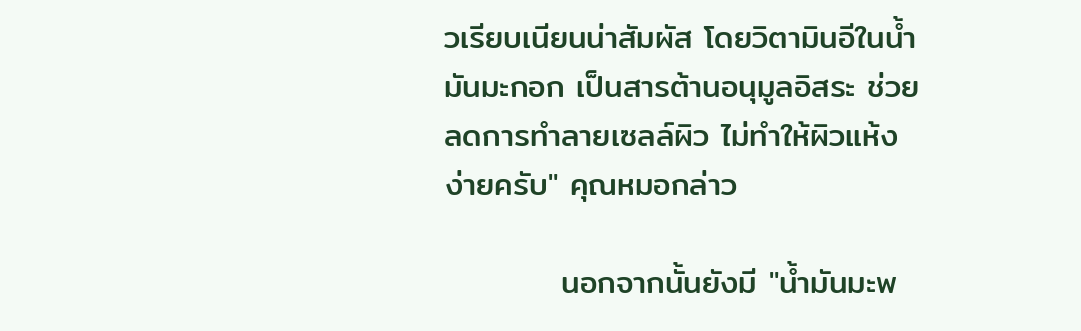วเรียบเนียนน่าสัมผัส โดยวิตามินอีในน้ำมันมะกอก เป็นสารต้านอนุมูลอิสระ ช่วยลดการทำลายเซลล์ผิว ไม่ทำให้ผิวแห้งง่ายครับ" คุณหมอกล่าว

          นอกจากนั้นยังมี "น้ำมันมะพ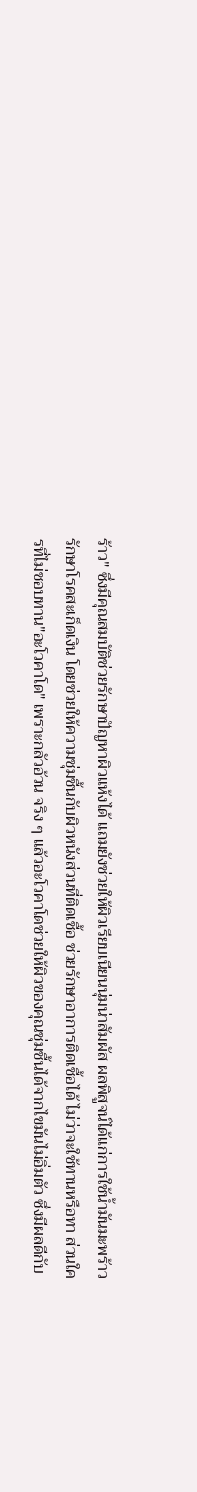ร้าว" ซึ่งมีคุณสมบัติช่วยรักษาปัญหาผิวแห้งได้ แถมยังช่วยให้ผิวเรียบเนียนนุ่มน่าสัมผัส ผลพิสูจน์ได้แก่การใช้น้ำมันมะพร้าวรักษาโรคสะเก็ดเงิน โดยช่วยให้ความชุ่มชื้นกับผิวหนังส่วนที่ติดเชื้อ ช่วยรักษาอาการติดเชื้อได้ ไม่ว่าจะใช้ทานหรือทา ส่วนใครที่ไม่ชอบทาน"อะโวคาโด" เพราะกลัวอ้วน จริง ๆ แล้วอะโวคาโดช่วยให้ผิวของคุณชุ่มชื้นได้จากไขมันไม่อิ่มตัว ซึ่งมีผลดีกับ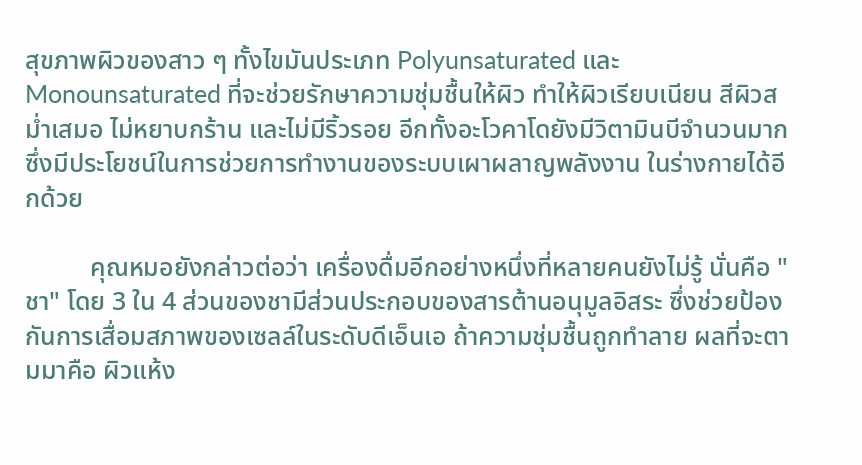สุขภาพผิวของสาว ๆ ทั้งไขมันประเภท Polyunsaturated และ Monounsaturated ที่จะช่วยรักษาความชุ่มชื้นให้ผิว ทำให้ผิวเรียบเนียน สีผิวสม่ำเสมอ ไม่หยาบกร้าน และไม่มีริ้วรอย อีกทั้งอะโวคาโดยังมีวิตามินบีจำนวนมาก ซึ่งมีประโยชน์ในการช่วยการทำงานของระบบเผาผลาญพลังงาน ในร่างกายได้อีกด้วย

          คุณหมอยังกล่าวต่อว่า เครื่องดื่มอีกอย่างหนึ่งที่หลายคนยังไม่รู้ นั่นคือ "ชา" โดย 3 ใน 4 ส่วนของชามีส่วนประกอบของสารต้านอนุมูลอิสระ ซึ่งช่วยป้องกันการเสื่อมสภาพของเซลล์ในระดับดีเอ็นเอ ถ้าความชุ่มชื้นถูกทำลาย ผลที่จะตามมาคือ ผิวแห้ง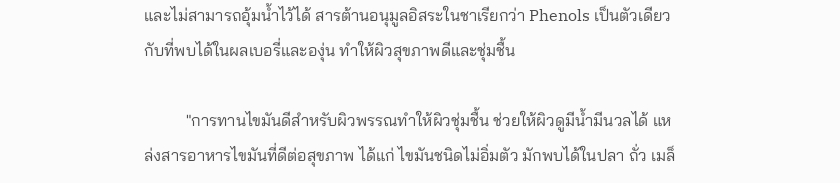และไม่สามารถอุ้มน้ำไว้ได้ สารต้านอนุมูลอิสระในชาเรียกว่า Phenols เป็นตัวเดียวกับที่พบได้ในผลเบอรี่และองุ่น ทำให้ผิวสุขภาพดีและชุ่มชื้น

          "การทานไขมันดีสำหรับผิวพรรณทำให้ผิวชุ่มชื้น ช่วยให้ผิวดูมีน้ำมีนวลได้ แหล่งสารอาหารไขมันที่ดีต่อสุขภาพ ได้แก่ ไขมันชนิดไม่อิ่มตัว มักพบได้ในปลา ถั่ว เมล็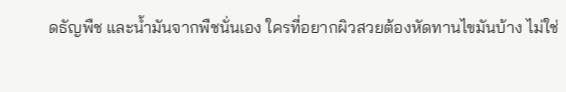ดธัญพืช และน้ำมันจากพืชนั่นเอง ใครที่อยากผิวสวยต้องหัดทานไขมันบ้าง ไม่ใช่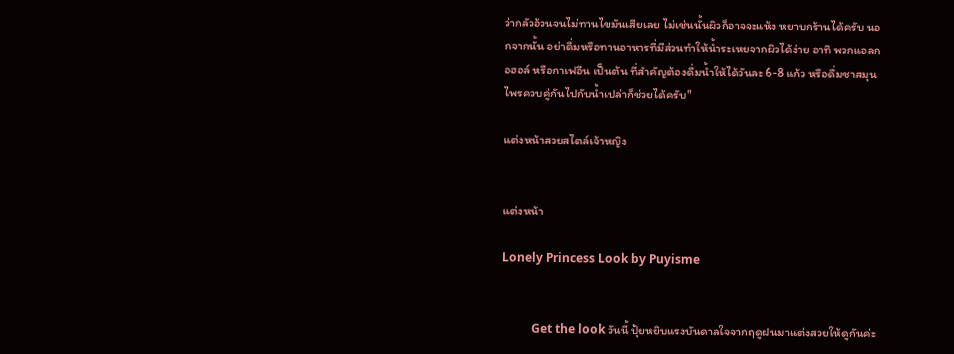ว่ากลัวอ้วนจนไม่ทานไขมันเสียเลย ไม่เช่นนั้นผิวก็อาจจะแห้ง หยาบกร้านได้ครับ นอกจากนั้น อย่าดื่มหรือทานอาหารที่มีส่วนทำให้น้ำระเหยจากผิวได้ง่าย อาทิ พวกแอลกอฮอล์ หรือกาเฟอีน เป็นต้น ที่สำคัญต้องดื่มน้ำให้ได้วันละ 6-8 แก้ว หรือดื่มชาสมุนไพรควบคู่กันไปกับน้ำเปล่าก็ช่วยได้ครับ"

แต่งหน้าสวยสไตล์เจ้าหญิง


แต่งหน้า

Lonely Princess Look by Puyisme


          Get the look วันนี้ ปุ้ยหยิบแรงบันดาลใจจากฤดูฝนมาแต่งสวยให้ดูกันค่ะ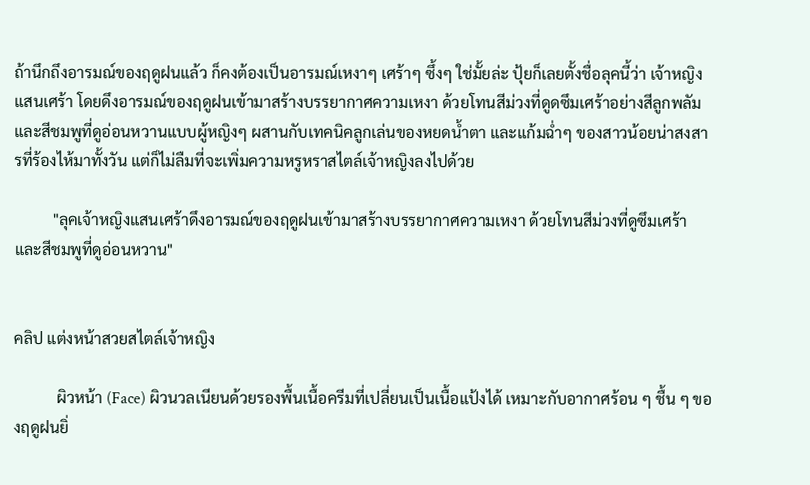ถ้านึกถึงอารมณ์ของฤดูฝนแล้ว ก็คงต้องเป็นอารมณ์เหงาๆ เศร้าๆ ซึ้งๆ ใช่มั้ยล่ะ ปุ้ยก็เลยตั้งชื่อลุคนี้ว่า เจ้าหญิงแสนเศร้า โดยดึงอารมณ์ของฤดูฝนเข้ามาสร้างบรรยากาศความเหงา ด้วยโทนสีม่วงที่ดูดซึมเศร้าอย่างสีลูกพลัม และสีชมพูที่ดูอ่อนหวานแบบผู้หญิงๆ ผสานกับเทคนิคลูกเล่นของหยดน้ำตา และแก้มฉ่ำๆ ของสาวน้อยน่าสงสารที่ร้องไห้มาทั้งวัน แต่ก็ไม่ลืมที่จะเพิ่มความหรูหราสไตล์เจ้าหญิงลงไปด้วย

          "ลุคเจ้าหญิงแสนเศร้าดึงอารมณ์ของฤดูฝนเข้ามาสร้างบรรยากาศความเหงา ด้วยโทนสีม่วงที่ดูซึมเศร้า และสีชมพูที่ดูอ่อนหวาน"


คลิป แต่งหน้าสวยสไตล์เจ้าหญิง

           ผิวหน้า (Face) ผิวนวลเนียนด้วยรองพื้นเนื้อครีมที่เปลี่ยนเป็นเนื้อแป้งได้ เหมาะกับอากาศร้อน ๆ ชื้น ๆ ของฤดูฝนยิ่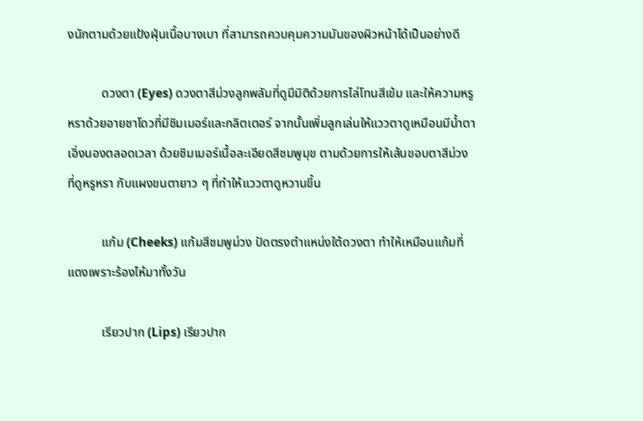งนักตามด้วยแป้งฝุ่นเนื้อบางเบา ที่สามารถควบคุมความมันของผิวหน้าได้เป็นอย่างดี

           ดวงตา (Eyes) ดวงตาสีม่วงลูกพลัมที่ดูมีมิติด้วยการไล่โทนสีเข้ม และให้ความหรูหราด้วยอายชาโดวที่มีชิมเมอร์และกลิตเตอร์ จากนั้นเพิ่มลูกเล่นให้แววตาดูเหมือนมีน้ำตาเอิ่งนองตลอดเวลา ด้วยชิมเมอร์เนื้อละเอียดสีชมพูมุข ตามด้วยการให้เส้นขอบตาสีม่วงที่ดูหรูหรา กับแผงขนตายาว ๆ ที่ทำให้แววตาดูหวานขึ้น

           แก้ม (Cheeks) แก้มสีชมพูม่วง ปัดตรงตำแหน่งใต้ดวงตา ทำให้เหมือนแก้มที่แดงเพราะร้องไห้มาทั้งวัน

           เรียวปาก (Lips) เรียวปาก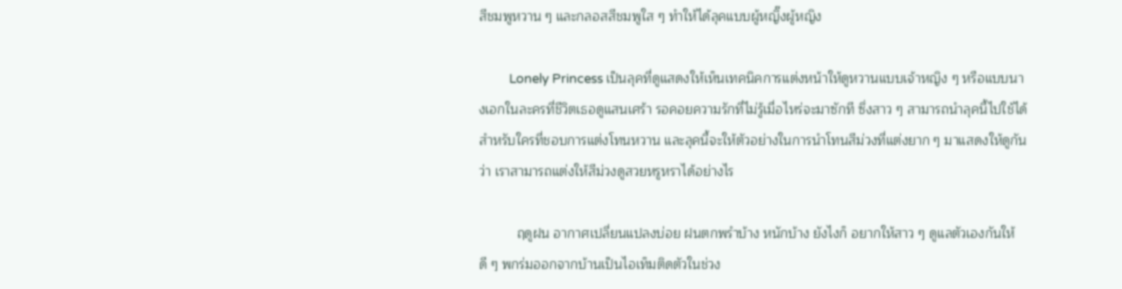สีชมพูหวาน ๆ และกลอสสีชมพูใส ๆ ทำให้ได้ลุคแบบผู้หญิ๊งผู้หญิง

          Lonely Princess เป็นลุคที่ดูแสดงให้เห็นเทคนิคการแต่งหน้าให้ดูหวานแบบเจ้าหญิง ๆ หรือแบบนางเอกในละครที่ชีวิตเธอดูแสนเศร้า รอคอยความรักที่ไม่รู้เมื่อไหร่จะมาซักที ซึ่งสาว ๆ สามารถนำลุคนี้ไปใช้ได้ สำหรับใครที่ชอบการแต่งโทนหวาน และลุคนี้จะให้ตัวอย่างในการนำโทนสีม่วงที่แต่งยาก ๆ มาแสดงให้ดูกันว่า เราสามารถแต่งให้สีม่วงดูสวยหรูหราได้อย่างไร

          ฤดูฝน อากาศเปลี่ยนแปลงบ่อย ฝนตกพรำบ้าง หนักบ้าง ยังไงก็ อยากให้สาว ๆ ดูแลตัวเองกันให้ดี ๆ พกร่มออกจากบ้านเป็นไอเท็มติดตัวในช่วง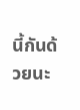นี้กันด้วยนะ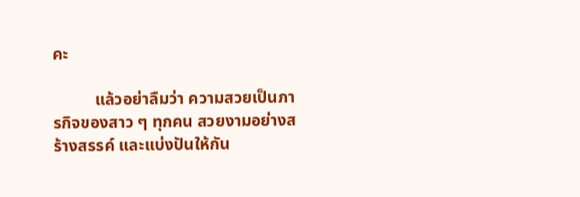คะ

          แล้วอย่าลืมว่า ความสวยเป็นภารกิจของสาว ๆ ทุกคน สวยงามอย่างสร้างสรรค์ และแบ่งปันให้กัน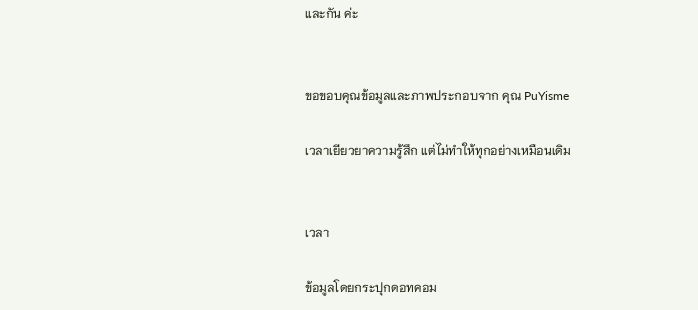และกัน ค่ะ


ขอขอบคุณข้อมูลและภาพประกอบจาก คุณ PuYisme

เวลาเยียวยาความรู้สึก แต่ไม่ทำให้ทุกอย่างเหมือนเดิม


เวลา

ข้อมูลโดยกระปุกดอทคอม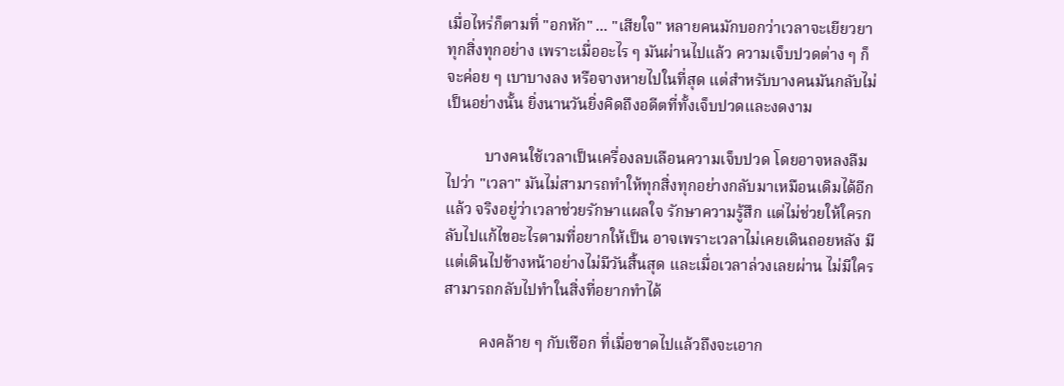เมื่อไหร่ก็ตามที่ "อกหัก" ... "เสียใจ" หลายคนมักบอกว่าเวลาจะเยียวยาทุกสิ่งทุกอย่าง เพราะเมื่ออะไร ๆ มันผ่านไปแล้ว ความเจ็บปวดต่าง ๆ ก็จะค่อย ๆ เบาบางลง หรือจางหายไปในที่สุด แต่สำหรับบางคนมันกลับไม่เป็นอย่างนั้น ยิ่งนานวันยิ่งคิดถึงอดีตที่ทั้งเจ็บปวดและงดงาม

          บางคนใช้เวลาเป็นเครื่องลบเลือนความเจ็บปวด โดยอาจหลงลืมไปว่า "เวลา" มันไม่สามารถทำให้ทุกสิ่งทุกอย่างกลับมาเหมือนเดิมได้อีกแล้ว จริงอยู่ว่าเวลาช่วยรักษาแผลใจ รักษาความรู้สึก แต่ไม่ช่วยให้ใครกลับไปแก้ไขอะไรตามที่อยากให้เป็น อาจเพราะเวลาไม่เคยเดินถอยหลัง มีแต่เดินไปข้างหน้าอย่างไม่มีวันสิ้นสุด และเมื่อเวลาล่วงเลยผ่าน ไม่มีใครสามารถกลับไปทำในสิ่งที่อยากทำได้

         คงคล้าย ๆ กับเชือก ที่เมื่อขาดไปแล้วถึงจะเอาก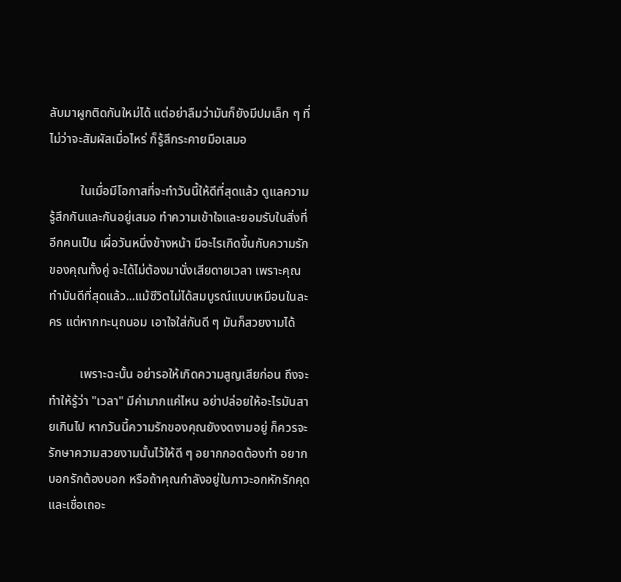ลับมาผูกติดกันใหม่ได้ แต่อย่าลืมว่ามันก็ยังมีปมเล็ก ๆ ที่ไม่ว่าจะสัมผัสเมื่อไหร่ ก็รู้สึกระคายมือเสมอ

          ในเมื่อมีโอกาสที่จะทำวันนี้ให้ดีที่สุดแล้ว ดูแลความรู้สึกกันและกันอยู่เสมอ ทำความเข้าใจและยอมรับในสิ่งที่อีกคนเป็น เผื่อวันหนึ่งข้างหน้า มีอะไรเกิดขึ้นกับความรักของคุณทั้งคู่ จะได้ไม่ต้องมานั่งเสียดายเวลา เพราะคุณทำมันดีที่สุดแล้ว...แม้ชีวิตไม่ได้สมบูรณ์แบบเหมือนในละคร แต่หากทะนุถนอม เอาใจใส่กันดี ๆ มันก็สวยงามได้

          เพราะฉะนั้น อย่ารอให้เกิดความสูญเสียก่อน ถึงจะทำให้รู้ว่า "เวลา" มีค่ามากแค่ไหน อย่าปล่อยให้อะไรมันสายเกินไป หากวันนี้ความรักของคุณยังงดงามอยู่ ก็ควรจะรักษาความสวยงามนั้นไว้ให้ดี ๆ อยากกอดต้องทำ อยากบอกรักต้องบอก หรือถ้าคุณกำลังอยู่ในภาวะอกหักรักคุด และเชื่อเถอะ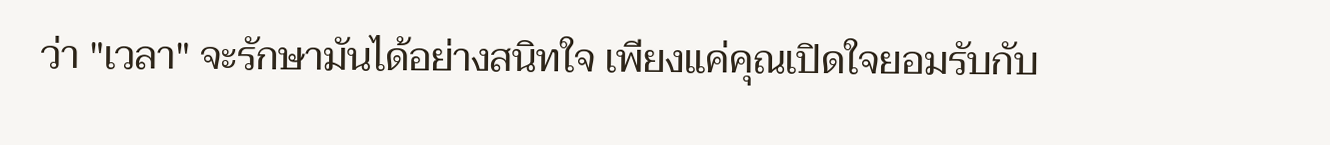ว่า "เวลา" จะรักษามันได้อย่างสนิทใจ เพียงแค่คุณเปิดใจยอมรับกับ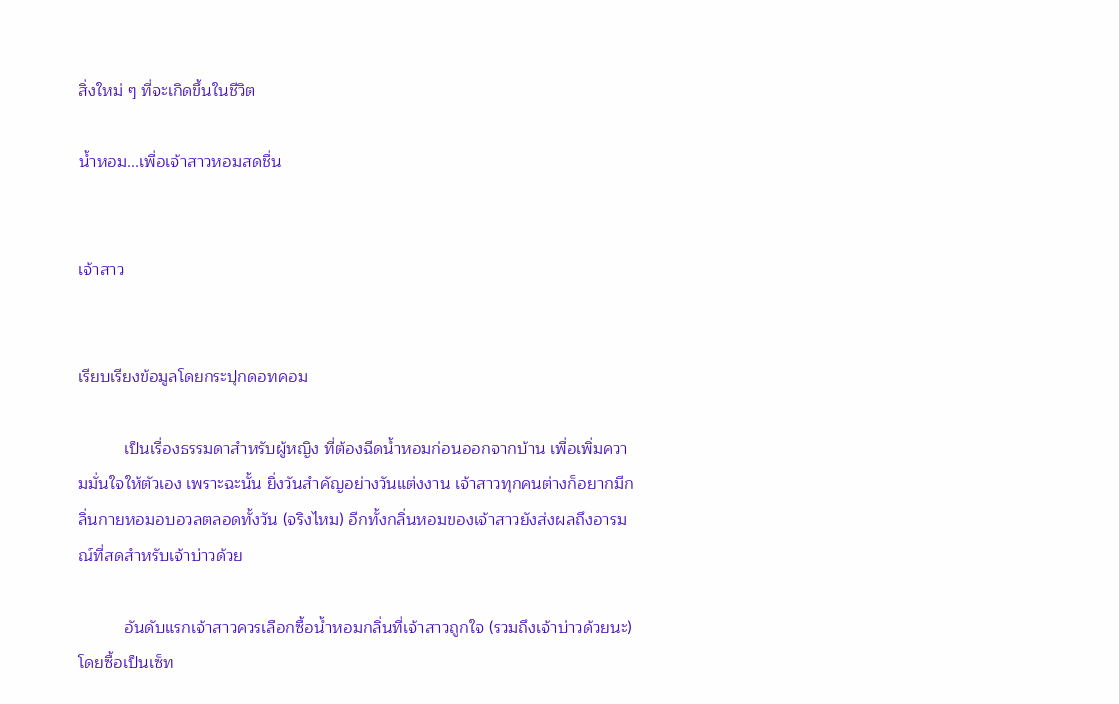สิ่งใหม่ ๆ ที่จะเกิดขึ้นในชีวิต

น้ำหอม...เพื่อเจ้าสาวหอมสดชื่น


เจ้าสาว


เรียบเรียงข้อมูลโดยกระปุกดอทคอม

          เป็นเรื่องธรรมดาสำหรับผู้หญิง ที่ต้องฉีดน้ำหอมก่อนออกจากบ้าน เพื่อเพิ่มความมั่นใจให้ตัวเอง เพราะฉะนั้น ยิ่งวันสำคัญอย่างวันแต่งงาน เจ้าสาวทุกคนต่างก็อยากมีกลิ่นกายหอมอบอวลตลอดทั้งวัน (จริงไหม) อีกทั้งกลิ่นหอมของเจ้าสาวยังส่งผลถึงอารมณ์ที่สดสำหรับเจ้าบ่าวด้วย

          อันดับแรกเจ้าสาวควรเลือกซื้อน้ำหอมกลิ่นที่เจ้าสาวถูกใจ (รวมถึงเจ้าบ่าวด้วยนะ) โดยซื้อเป็นเซ็ท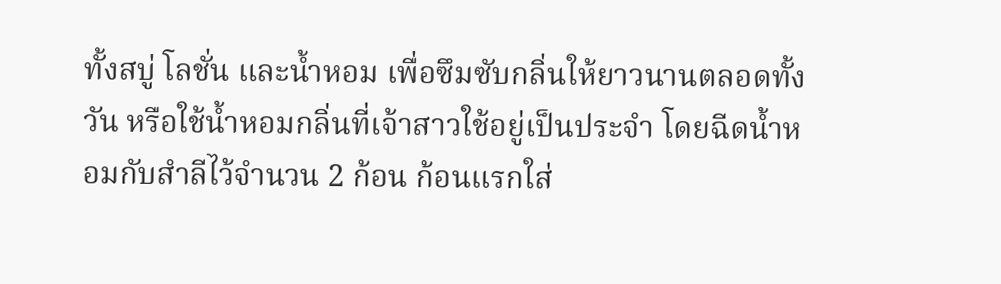ทั้งสบู่ โลชั่น และน้ำหอม เพื่อซึมซับกลิ่นให้ยาวนานตลอดทั้งวัน หรือใช้น้ำหอมกลิ่นที่เจ้าสาวใช้อยู่เป็นประจำ โดยฉีดน้ำหอมกับสำลีไว้จำนวน 2 ก้อน ก้อนแรกใส่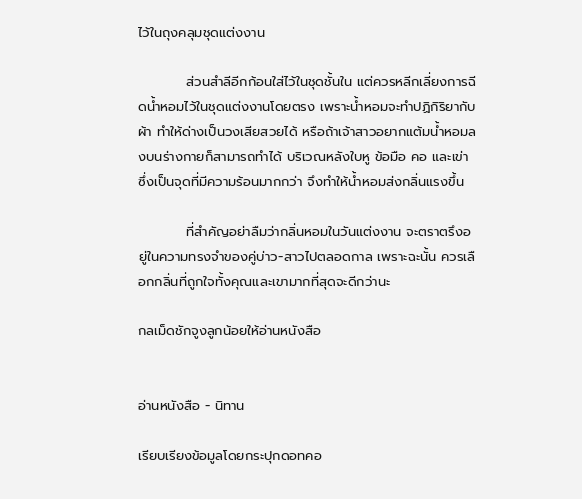ไว้ในถุงคลุมชุดแต่งงาน

          ส่วนสำลีอีกก้อนใส่ไว้ในชุดชั้นใน แต่ควรหลีกเลี่ยงการฉีดน้ำหอมไว้ในชุดแต่งงานโดยตรง เพราะน้ำหอมจะทำปฏิกิริยากับผ้า ทำให้ด่างเป็นวงเสียสวยได้ หรือถ้าเจ้าสาวอยากแต้มน้ำหอมลงบนร่างกายก็สามารถทำได้ บริเวณหลังใบหู ข้อมือ คอ และเข่า ซึ่งเป็นจุดที่มีความร้อนมากกว่า จึงทำให้น้ำหอมส่งกลิ่นแรงขึ้น

          ที่สำคัญอย่าลืมว่ากลิ่นหอมในวันแต่งงาน จะตราตรึงอยู่ในความทรงจำของคู่บ่าว-สาวไปตลอดกาล เพราะฉะนั้น ควรเลือกกลิ่นที่ถูกใจทั้งคุณและเขามากที่สุดจะดีกว่านะ

กลเม็ดชักจูงลูกน้อยให้อ่านหนังสือ


อ่านหนังสือ - นิทาน

เรียบเรียงข้อมูลโดยกระปุกดอทคอ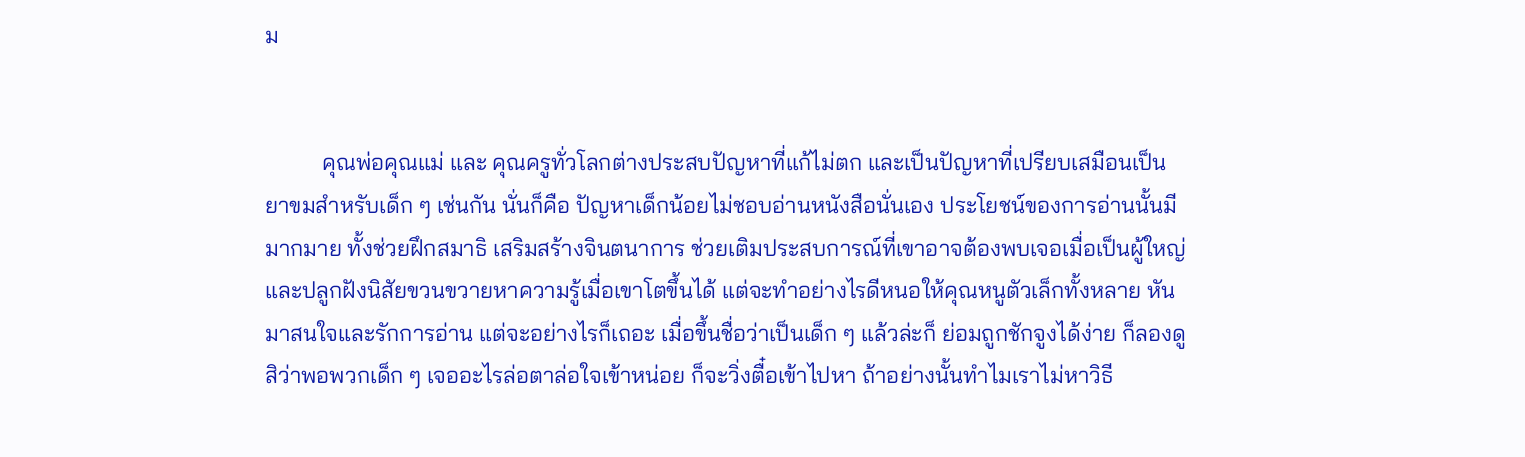ม


          คุณพ่อคุณแม่ และ คุณครูทั่วโลกต่างประสบปัญหาที่แก้ไม่ตก และเป็นปัญหาที่เปรียบเสมือนเป็นยาขมสำหรับเด็ก ๆ เช่นกัน นั่นก็คือ ปัญหาเด็กน้อยไม่ชอบอ่านหนังสือนั่นเอง ประโยชน์ของการอ่านนั้นมีมากมาย ทั้งช่วยฝึกสมาธิ เสริมสร้างจินตนาการ ช่วยเติมประสบการณ์ที่เขาอาจต้องพบเจอเมื่อเป็นผู้ใหญ่ และปลูกฝังนิสัยขวนขวายหาความรู้เมื่อเขาโตขึ้นได้ แต่จะทำอย่างไรดีหนอให้คุณหนูตัวเล็กทั้งหลาย หันมาสนใจและรักการอ่าน แต่จะอย่างไรก็เถอะ เมื่อขึ้นชื่อว่าเป็นเด็ก ๆ แล้วล่ะก็ ย่อมถูกชักจูงได้ง่าย ก็ลองดูสิว่าพอพวกเด็ก ๆ เจออะไรล่อตาล่อใจเข้าหน่อย ก็จะวิ่งตื๋อเข้าไปหา ถ้าอย่างนั้นทำไมเราไม่หาวิธี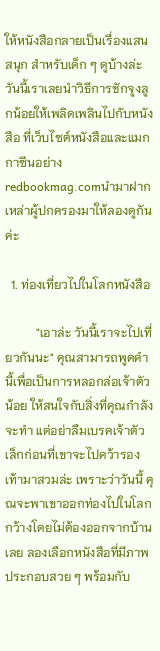ให้หนังสือกลายเป็นเรื่องแสนสนุก สำหรับเด็ก ๆ ดูบ้างล่ะ วันนี้เราเลยนำวิธีการชักจูงลูกน้อยให้เพลิดเพลินไปกับหนังสือ ที่เว็บไซต์หนังสือและแมกกาซีนอย่าง redbookmag.comนำมาฝากเหล่าผู้ปกครองมาให้ลองดูกันค่ะ

  1. ท่องเที่ยวไปในโลกหนังสือ

          "เอาล่ะ วันนี้เราจะไปเที่ยวกันนะ" คุณสามารถพูดคำนี้เพื่อเป็นการหลอกล่อเจ้าตัวน้อย ให้สนใจกับสิ่งที่คุณกำลังจะทำ แต่อย่าลืมเบรคเจ้าตัวเล็กก่อนที่เขาจะไปคว้ารองเท้ามาสวมล่ะ เพราะว่าวันนี้ คุณจะพาเขาออกท่องไปในโลกกว้างโดยไม่ต้องออกจากบ้านเลย ลองเลือกหนังสือที่มีภาพประกอบสวย ๆ พร้อมกับ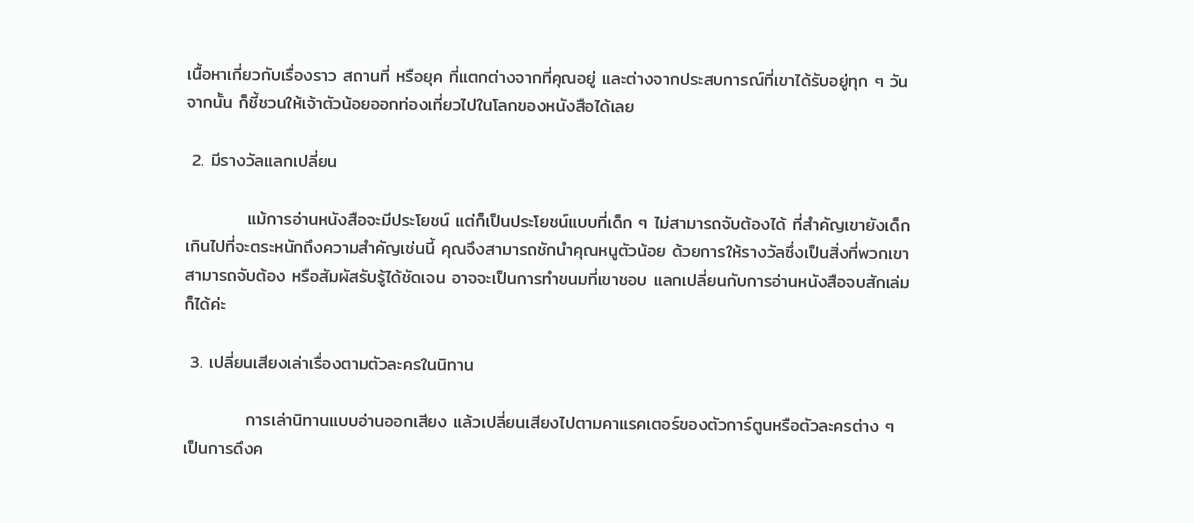เนื้อหาเกี่ยวกับเรื่องราว สถานที่ หรือยุค ที่แตกต่างจากที่คุณอยู่ และต่างจากประสบการณ์ที่เขาได้รับอยู่ทุก ๆ วัน จากนั้น ก็ชี้ชวนให้เจ้าตัวน้อยออกท่องเที่ยวไปในโลกของหนังสือได้เลย

 2. มีรางวัลแลกเปลี่ยน

          แม้การอ่านหนังสือจะมีประโยชน์ แต่ก็เป็นประโยชน์แบบที่เด็ก ๆ ไม่สามารถจับต้องได้ ที่สำคัญเขายังเด็กเกินไปที่จะตระหนักถึงความสำคัญเช่นนี้ คุณจึงสามารถชักนำคุณหนูตัวน้อย ด้วยการให้รางวัลซึ่งเป็นสิ่งที่พวกเขาสามารถจับต้อง หรือสัมผัสรับรู้ได้ชัดเจน อาจจะเป็นการทำขนมที่เขาชอบ แลกเปลี่ยนกับการอ่านหนังสือจบสักเล่มก็ได้ค่ะ

 3. เปลี่ยนเสียงเล่าเรื่องตามตัวละครในนิทาน

          การเล่านิทานแบบอ่านออกเสียง แล้วเปลี่ยนเสียงไปตามคาแรคเตอร์ของตัวการ์ตูนหรือตัวละครต่าง ๆ เป็นการดึงค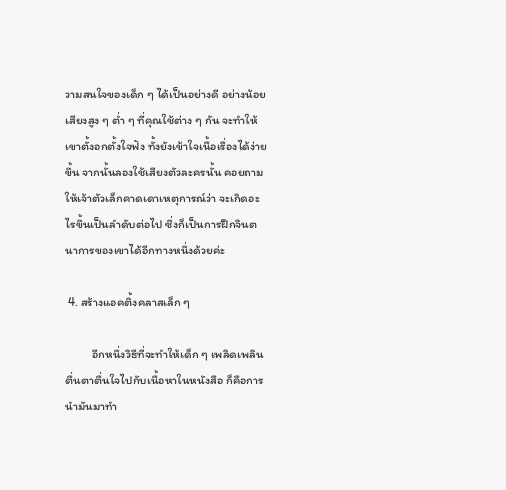วามสนใจของเด็ก ๆ ได้เป็นอย่างดี อย่างน้อยเสียงสูง ๆ ต่ำ ๆ ที่คุณใช้ต่าง ๆ กัน จะทำให้เขาตั้งอกตั้งใจฟัง ทั้งยังเข้าใจเนื้อเรื่องได้ง่ายขึ้น จากนั้นลองใช้เสียงตัวละครนั้น คอยถามให้เจ้าตัวเล็กคาดเดาเหตุการณ์ว่า จะเกิดอะไรขึ้นเป็นลำดับต่อไป ซึ่งก็เป็นการฝึกจินตนาการของเขาได้อีกทางหนึ่งด้วยค่ะ

 4. สร้างแอคติ้งคลาสเล็ก ๆ

          อีกหนึ่งวิธีที่จะทำให้เด็ก ๆ เพลิดเพลินตื่นตาตื่นใจไปกับเนื้อหาในหนังสือ ก็คือการนำมันมาทำ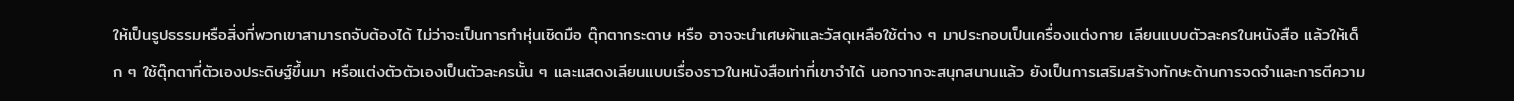ให้เป็นรูปธรรมหรือสิ่งที่พวกเขาสามารถจับต้องได้ ไม่ว่าจะเป็นการทำหุ่นเชิดมือ ตุ๊กตากระดาษ หรือ อาจจะนำเศษผ้าและวัสดุเหลือใช้ต่าง ๆ มาประกอบเป็นเครื่องแต่งกาย เลียนแบบตัวละครในหนังสือ แล้วให้เด็ก ๆ ใช้ตุ๊กตาที่ตัวเองประดิษฐ์ขึ้นมา หรือแต่งตัวตัวเองเป็นตัวละครนั้น ๆ และแสดงเลียนแบบเรื่องราวในหนังสือเท่าที่เขาจำได้ นอกจากจะสนุกสนานแล้ว ยังเป็นการเสริมสร้างทักษะด้านการจดจำและการตีความ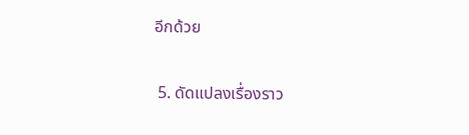อีกด้วย

 5. ดัดแปลงเรื่องราว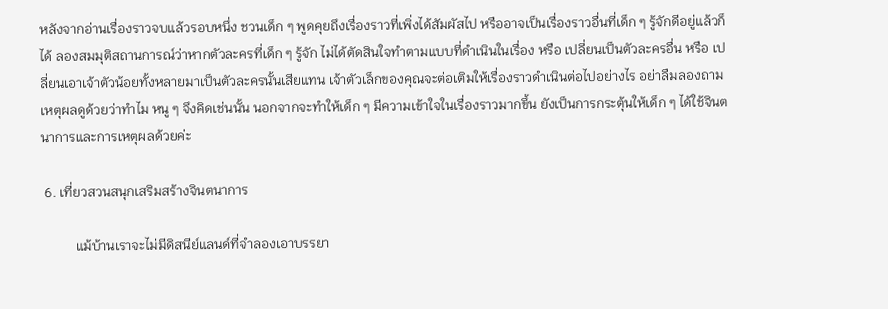หลังจากอ่านเรื่องราวจบแล้วรอบหนึ่ง ชวนเด็ก ๆ พูดคุยถึงเรื่องราวที่เพิ่งได้สัมผัสไป หรืออาจเป็นเรื่องราวอื่นที่เด็ก ๆ รู้จักดีอยู่แล้วก็ได้ ลองสมมุติสถานการณ์ว่าหากตัวละครที่เด็ก ๆ รู้จัก ไม่ได้ตัดสินใจทำตามแบบที่ดำเนินในเรื่อง หรือ เปลี่ยนเป็นตัวละครอื่น หรือ เปลี่ยนเอาเจ้าตัวน้อยทั้งหลายมาเป็นตัวละครนั้นเสียแทน เจ้าตัวเล็กของคุณจะต่อเติมให้เรื่องราวดำเนินต่อไปอย่างไร อย่าลืมลองถามเหตุผลดูด้วยว่าทำไม หนู ๆ จึงคิดเช่นนั้น นอกจากจะทำให้เด็ก ๆ มีความเข้าใจในเรื่องราวมากขึ้น ยังเป็นการกระตุ้นให้เด็ก ๆ ได้ใช้จินตนาการและการเหตุผลด้วยค่ะ

 6. เที่ยวสวนสนุกเสริมสร้างจินตนาการ

          แม้บ้านเราจะไม่มีดิสนีย์แลนด์ที่จำลองเอาบรรยา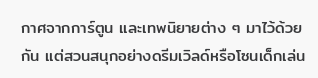กาศจากการ์ตูน และเทพนิยายต่าง ๆ มาไว้ด้วยกัน แต่สวนสนุกอย่างดรีมเวิลด์หรือโซนเด็กเล่น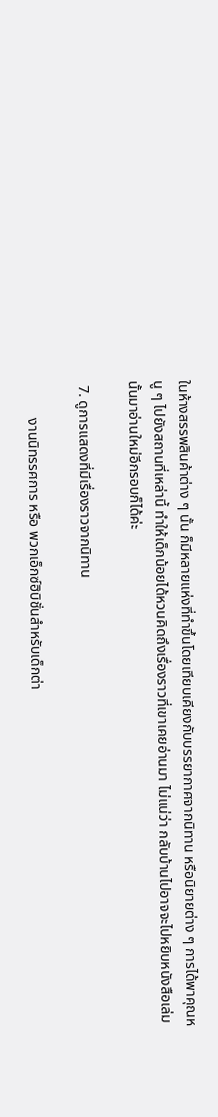ในห้างสรรพสินค้าต่าง ๆ นั้น ก็มีหลายแห่งที่ทำขึ้นโดยเทียบเคียงกับบรรยากาศจากนิทาน หรือนิยายต่าง ๆ การได้พาคุณหนู ๆ ไปยังสถานที่เหล่านี้ ทำให้เด็กน้อยได้หวนคิดถึงเรื่องราวที่เขาเคยอ่านมา ไม่แน่ว่า กลับบ้านไปอาจจะไปหยิบหนังสือเล่มนั้นมาอ่านใหม่อีกรอบก็ได้ค่ะ

 7. ดูการแสดงที่มีเรื่องราวจากนิทาน

          งานนิทรรศการ หรือ พวกเอ็กซ์ฮิบิชั่นสำหรับเด็กต่า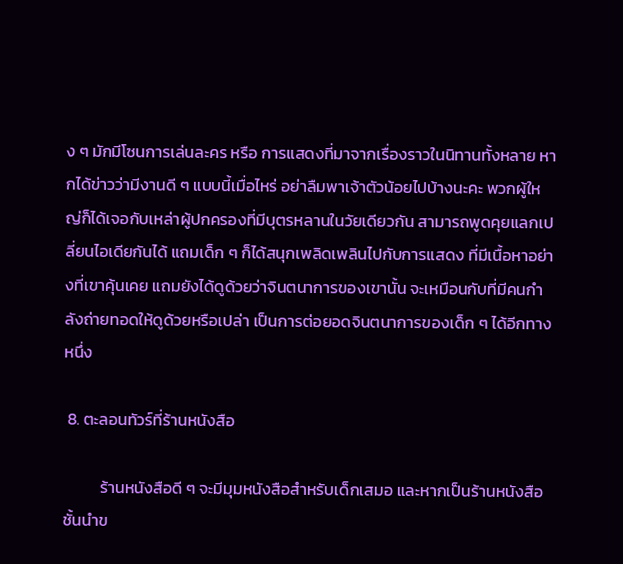ง ๆ มักมีโซนการเล่นละคร หรือ การแสดงที่มาจากเรื่องราวในนิทานทั้งหลาย หากได้ข่าวว่ามีงานดี ๆ แบบนี้เมื่อไหร่ อย่าลืมพาเจ้าตัวน้อยไปบ้างนะคะ พวกผู้ใหญ่ก็ได้เจอกับเหล่าผู้ปกครองที่มีบุตรหลานในวัยเดียวกัน สามารถพูดคุยแลกเปลี่ยนไอเดียกันได้ แถมเด็ก ๆ ก็ได้สนุกเพลิดเพลินไปกับการแสดง ที่มีเนื้อหาอย่างที่เขาคุ้นเคย แถมยังได้ดูด้วยว่าจินตนาการของเขานั้น จะเหมือนกับที่มีคนกำลังถ่ายทอดให้ดูด้วยหรือเปล่า เป็นการต่อยอดจินตนาการของเด็ก ๆ ได้อีกทางหนึ่ง

 8. ตะลอนทัวร์ที่ร้านหนังสือ

          ร้านหนังสือดี ๆ จะมีมุมหนังสือสำหรับเด็กเสมอ และหากเป็นร้านหนังสือชั้นนำข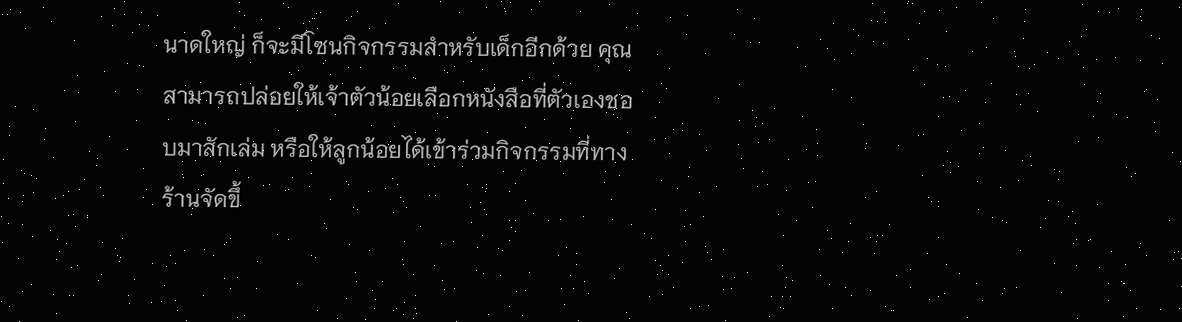นาดใหญ่ ก็จะมีโซนกิจกรรมสำหรับเด็กอีกด้วย คุณสามารถปล่อยให้เจ้าตัวน้อยเลือกหนังสือที่ตัวเองชอบมาสักเล่ม หรือให้ลูกน้อยได้เข้าร่วมกิจกรรมที่ทางร้านจัดขึ้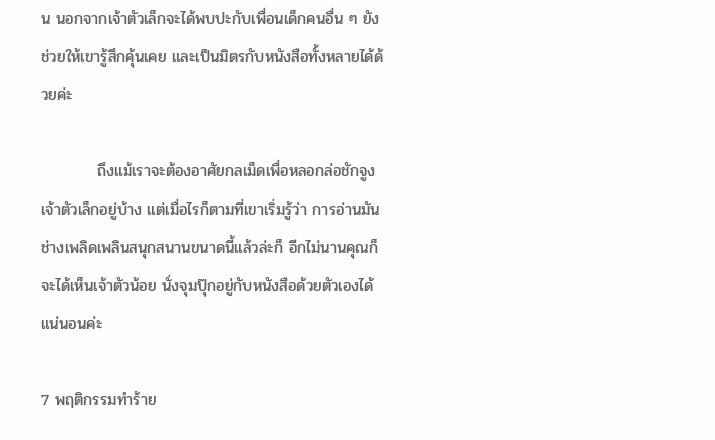น นอกจากเจ้าตัวเล็กจะได้พบปะกับเพื่อนเด็กคนอื่น ๆ ยังช่วยให้เขารู้สึกคุ้นเคย และเป็นมิตรกับหนังสือทั้งหลายได้ด้วยค่ะ

          ถึงแม้เราจะต้องอาศัยกลเม็ดเพื่อหลอกล่อชักจูงเจ้าตัวเล็กอยู่บ้าง แต่เมื่อไรก็ตามที่เขาเริ่มรู้ว่า การอ่านมันช่างเพลิดเพลินสนุกสนานขนาดนี้แล้วล่ะก็ อีกไม่นานคุณก็จะได้เห็นเจ้าตัวน้อย นั่งจุมปุ๊กอยู่กับหนังสือด้วยตัวเองได้แน่นอนค่ะ

7 พฤติกรรมทำร้าย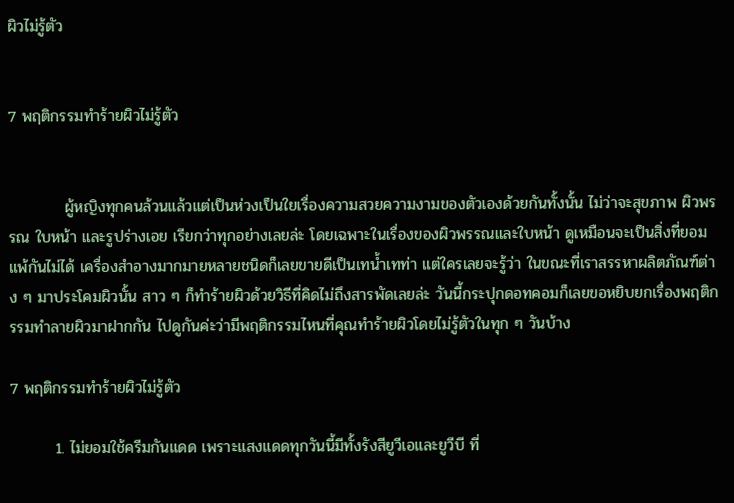ผิวไม่รู้ตัว


7 พฤติกรรมทำร้ายผิวไม่รู้ตัว


          ผู้หญิงทุกคนล้วนแล้วแต่เป็นห่วงเป็นใยเรื่องความสวยความงามของตัวเองด้วยกันทั้งนั้น ไม่ว่าจะสุขภาพ ผิวพรรณ ใบหน้า และรูปร่างเอย เรียกว่าทุกอย่างเลยล่ะ โดยเฉพาะในเรื่องของผิวพรรณและใบหน้า ดูเหมือนจะเป็นสิ่งที่ยอมแพ้กันไม่ได้ เครื่องสำอางมากมายหลายชนิดก็เลยขายดีเป็นเทน้ำเทท่า แต่ใครเลยจะรู้ว่า ในขณะที่เราสรรหาผลิตภัณฑ์ต่าง ๆ มาประโคมผิวนั้น สาว ๆ ก็ทำร้ายผิวด้วยวิธีที่คิดไม่ถึงสารพัดเลยล่ะ วันนี้กระปุกดอทคอมก็เลยขอหยิบยกเรื่องพฤติกรรมทำลายผิวมาฝากกัน ไปดูกันค่ะว่ามีพฤติกรรมไหนที่คุณทำร้ายผิวโดยไม่รู้ตัวในทุก ๆ วันบ้าง

7 พฤติกรรมทำร้ายผิวไม่รู้ตัว

        1. ไม่ยอมใช้ครีมกันแดด เพราะแสงแดดทุกวันนี้มีทั้งรังสียูวีเอและยูวีบี ที่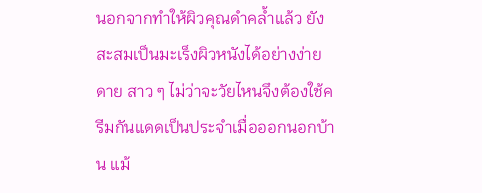นอกจากทำให้ผิวคุณดำคล้ำแล้ว ยังสะสมเป็นมะเร็งผิวหนังได้อย่างง่ายดาย สาว ๆ ไม่ว่าจะวัยไหนจึงต้องใช้ครีมกันแดดเป็นประจำเมื่อออกนอกบ้าน แม้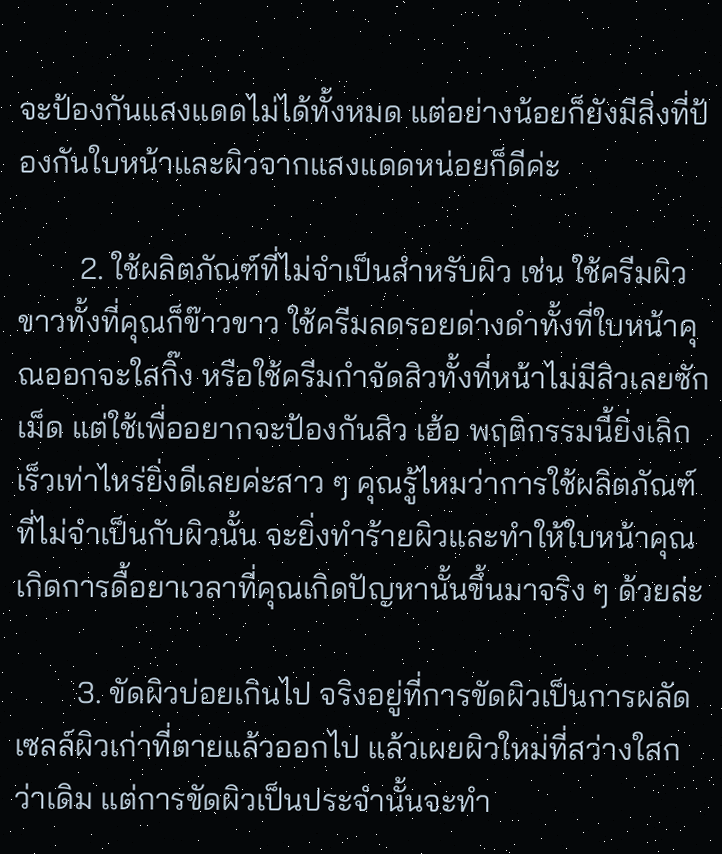จะป้องกันแสงแดดไม่ได้ทั้งหมด แต่อย่างน้อยก็ยังมีสิ่งที่ป้องกันใบหน้าและผิวจากแสงแดดหน่อยก็ดีค่ะ

        2. ใช้ผลิตภัณฑ์ที่ไม่จำเป็นสำหรับผิว เช่น ใช้ครีมผิวขาวทั้งที่คุณก็ข๊าวขาว ใช้ครีมลดรอยด่างดำทั้งที่ใบหน้าคุณออกจะใสกิ๊ง หรือใช้ครีมกำจัดสิวทั้งที่หน้าไม่มีสิวเลยซักเม็ด แต่ใช้เพื่ออยากจะป้องกันสิว เฮ้อ พฤติกรรมนี้ยิ่งเลิกเร็วเท่าไหร่ยิ่งดีเลยค่ะสาว ๆ คุณรู้ไหมว่าการใช้ผลิตภัณฑ์ที่ไม่จำเป็นกับผิวนั้น จะยิ่งทำร้ายผิวและทำให้ใบหน้าคุณเกิดการดื้อยาเวลาที่คุณเกิดปัญหานั้นขึ้นมาจริง ๆ ด้วยล่ะ

        3. ขัดผิวบ่อยเกินไป จริงอยู่ที่การขัดผิวเป็นการผลัดเซลล์ผิวเก่าที่ตายแล้วออกไป แล้วเผยผิวใหม่ที่สว่างใสกว่าเดิม แต่การขัดผิวเป็นประจำนั้นจะทำ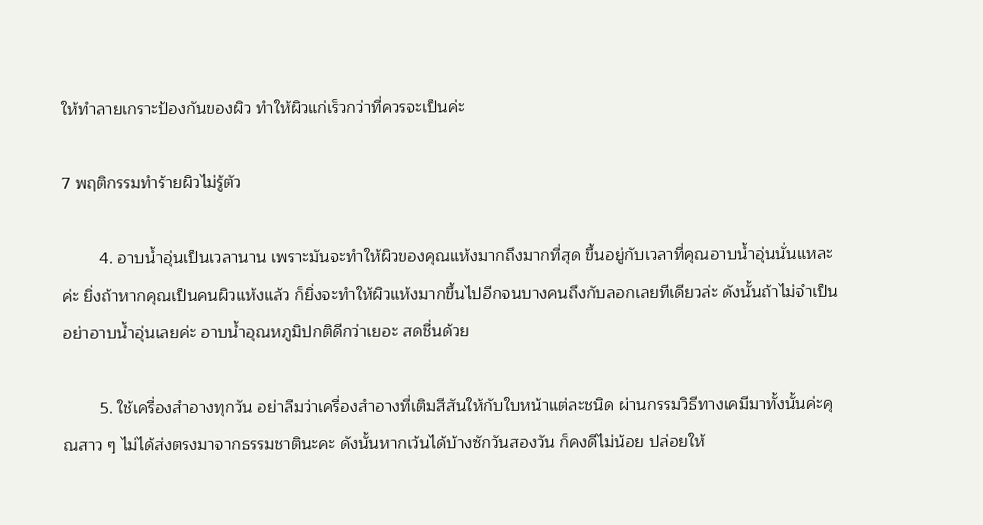ให้ทำลายเกราะป้องกันของผิว ทำให้ผิวแก่เร็วกว่าที่ควรจะเป็นค่ะ

7 พฤติกรรมทำร้ายผิวไม่รู้ตัว

        4. อาบน้ำอุ่นเป็นเวลานาน เพราะมันจะทำให้ผิวของคุณแห้งมากถึงมากที่สุด ขึ้นอยู่กับเวลาที่คุณอาบน้ำอุ่นนั่นแหละค่ะ ยิ่งถ้าหากคุณเป็นคนผิวแห้งแล้ว ก็ยิ่งจะทำให้ผิวแห้งมากขึ้นไปอีกจนบางคนถึงกับลอกเลยทีเดียวล่ะ ดังนั้นถ้าไม่จำเป็นอย่าอาบน้ำอุ่นเลยค่ะ อาบน้ำอุณหภูมิปกติดีกว่าเยอะ สดชื่นด้วย

        5. ใช้เครื่องสำอางทุกวัน อย่าลืมว่าเครื่องสำอางที่เติมสีสันให้กับใบหน้าแต่ละชนิด ผ่านกรรมวิธีทางเคมีมาทั้งนั้นค่ะคุณสาว ๆ ไม่ได้ส่งตรงมาจากธรรมชาตินะคะ ดังนั้นหากเว้นได้บ้างซักวันสองวัน ก็คงดีไม่น้อย ปล่อยให้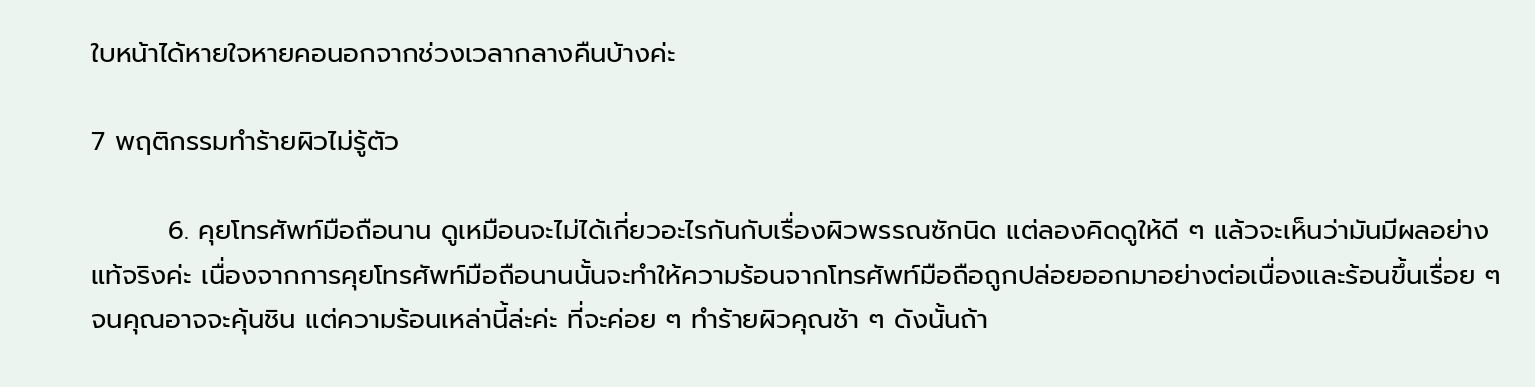ใบหน้าได้หายใจหายคอนอกจากช่วงเวลากลางคืนบ้างค่ะ

7 พฤติกรรมทำร้ายผิวไม่รู้ตัว

        6. คุยโทรศัพท์มือถือนาน ดูเหมือนจะไม่ได้เกี่ยวอะไรกันกับเรื่องผิวพรรณซักนิด แต่ลองคิดดูให้ดี ๆ แล้วจะเห็นว่ามันมีผลอย่างแท้จริงค่ะ เนื่องจากการคุยโทรศัพท์มือถือนานนั้นจะทำให้ความร้อนจากโทรศัพท์มือถือถูกปล่อยออกมาอย่างต่อเนื่องและร้อนขึ้นเรื่อย ๆ จนคุณอาจจะคุ้นชิน แต่ความร้อนเหล่านี้ล่ะค่ะ ที่จะค่อย ๆ ทำร้ายผิวคุณช้า ๆ ดังนั้นถ้า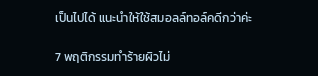เป็นไปได้ แนะนำให้ใช้สมอลล์ทอล์คดีกว่าค่ะ

7 พฤติกรรมทำร้ายผิวไม่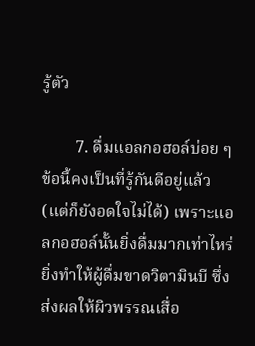รู้ตัว

        7. ดื่มแอลกอฮอล์บ่อย ๆ ข้อนี้คงเป็นที่รู้กันดีอยู่แล้ว (แต่ก็ยังอดใจไม่ได้) เพราะแอลกอฮอล์นั้นยิ่งดื่มมากเท่าไหร่ ยิ่งทำให้ผู้ดื่มขาดวิตามินบี ซึ่งส่งผลให้ผิวพรรณเสื่อ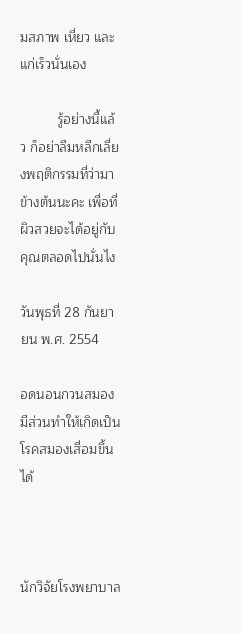มสภาพ เหี่ยว และแก่เร็วนั่นเอง

          รู้อย่างนี้แล้ว ก็อย่าลืมหลีกเลี่ยงพฤติกรรมที่ว่ามาข้างต้นนะคะ เพื่อที่ผิวสวยจะได้อยู่กับคุณตลอดไปนั่นไง

วันพุธที่ 28 กันยายน พ.ศ. 2554

อดนอนกวนสมอง มีส่วนทำให้เกิดเป็นโรคสมองเสื่อมขึ้นได้



นักวิจัยโรงพยาบาล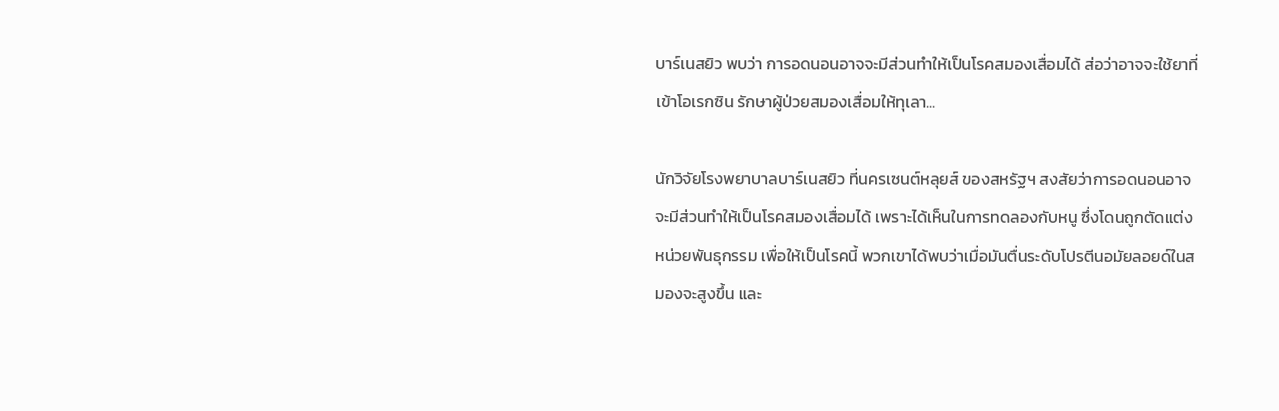บาร์เนสยิว พบว่า การอดนอนอาจจะมีส่วนทำให้เป็นโรคสมองเสื่อมได้ ส่อว่าอาจจะใช้ยาที่เข้าโอเรกซิน รักษาผู้ป่วยสมองเสื่อมให้ทุเลา...

นักวิจัยโรงพยาบาลบาร์เนสยิว ที่นครเซนต์หลุยส์ ของสหรัฐฯ สงสัยว่าการอดนอนอาจจะมีส่วนทำให้เป็นโรคสมองเสื่อมได้ เพราะได้เห็นในการทดลองกับหนู ซึ่งโดนถูกตัดแต่งหน่วยพันธุกรรม เพื่อให้เป็นโรคนี้ พวกเขาได้พบว่าเมื่อมันตื่นระดับโปรตีนอมัยลอยด์ในสมองจะสูงขึ้น และ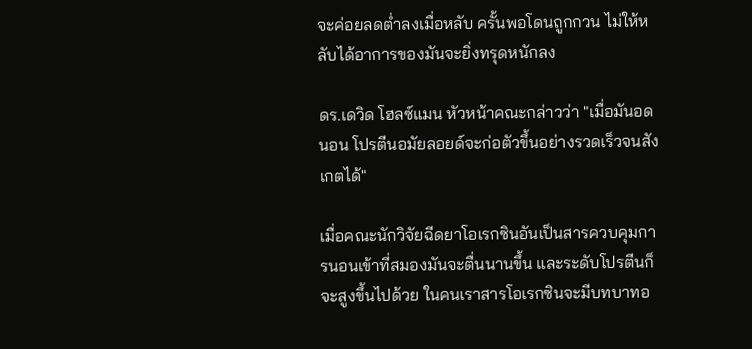จะค่อยลดต่ำลงเมื่อหลับ ครั้นพอโดนถูกกวน ไม่ให้หลับได้อาการของมันจะยิ่งทรุดหนักลง

ดร.เดวิด โฮลซ์แมน หัวหน้าคณะกล่าวว่า "เมื่อมันอดนอน โปรตีนอมัยลอยด์จะก่อตัวขึ้นอย่างรวดเร็วจนสังเกตได้"

เมื่อคณะนักวิจัยฉีดยาโอเรกซินอันเป็นสารควบคุมการนอนเข้าที่สมองมันจะตื่นนานขึ้น และระดับโปรตีนก็จะสูงขึ้นไปด้วย ในคนเราสารโอเรกซินจะมีบทบาทอ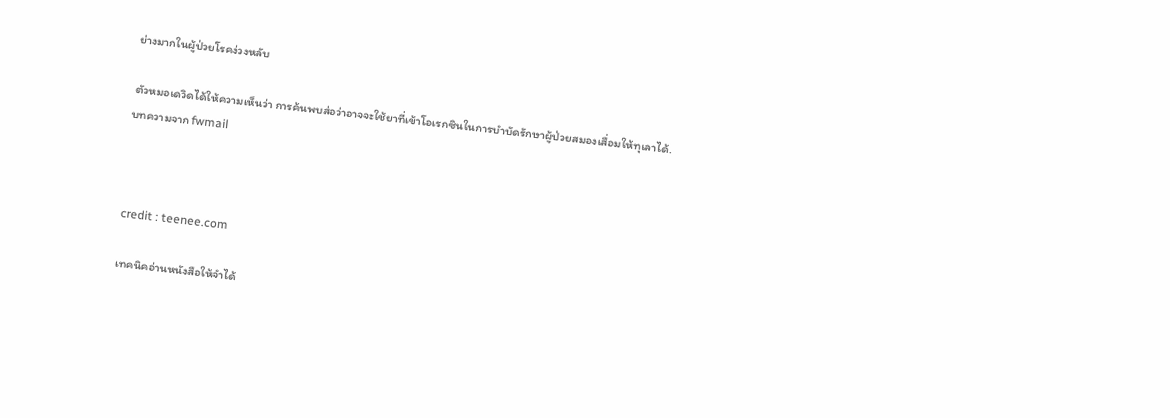ย่างมากในผู้ป่วยโรคง่วงหลับ

ตัวหมอเดวิดได้ให้ความเห็นว่า การค้นพบส่อว่าอาจจะใช้ยาที่เข้าโอเรกซินในการบำบัดรักษาผู้ป่วยสมองเสื่อมให้ทุเลาได้.
บทความจาก fwmail



credit : teenee.com

เทคนิคอ่านหนังสือให้จำได้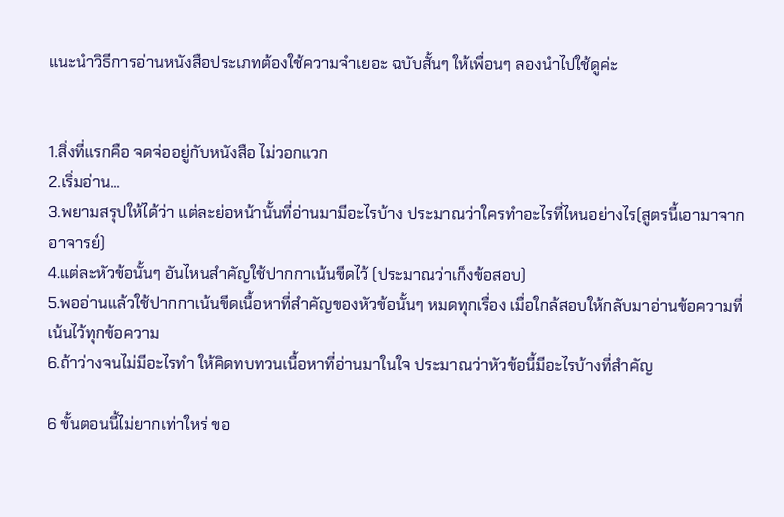แนะนำวิธีการอ่านหนังสือประเภทต้องใช้ความจำเยอะ ฉบับสั้นๆ ให้เพื่อนๆ ลองนำไปใช้ดูค่ะ


1.สิ่งที่แรกคือ จดจ่ออยู่กับหนังสือ ไม่วอกแวก
2.เริ่มอ่าน...
3.พยามสรุปให้ได้ว่า แต่ละย่อหน้านั้นที่อ่านมามีอะไรบ้าง ประมาณว่าใครทำอะไรที่ไหนอย่างไร(สูตรนี้เอามาจากอาจารย์)
4.แต่ละหัวข้อนั้นๆ อันไหนสำคัญใช้ปากกาเน้นขีดไว้ (ประมาณว่าเก็งข้อสอบ)
5.พออ่านแล้วใช้ปากกาเน้นขีดเนื้อหาที่สำคัญของหัวข้อนั้นๆ หมดทุกเรื่อง เมื่อใกล้สอบให้กลับมาอ่านข้อความที่เน้นไว้ทุกข้อความ
6.ถ้าว่างจนไม่มีอะไรทำ ให้คิดทบทวนเนื้อหาที่อ่านมาในใจ ประมาณว่าหัวข้อนี้มีอะไรบ้างที่สำคัญ

6 ขั้นตอนนี้ไม่ยากเท่าใหร่ ขอ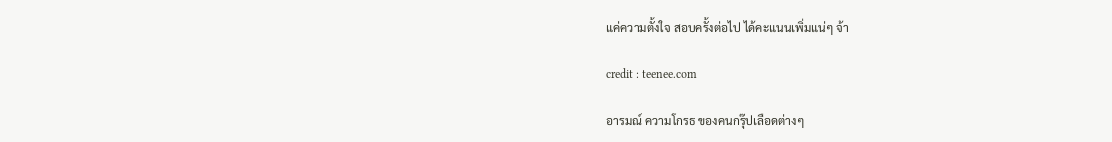แค่ความตั้งใจ สอบครั้งต่อไป ได้คะแนนเพิ่มแน่ๆ จ้า

credit : teenee.com

อารมณ์ ความโกรธ ของคนกรุ๊ปเลือดต่างๆ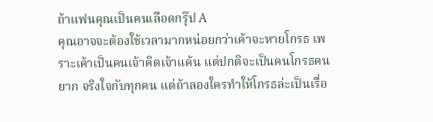ถ้าแฟนคุณเป็นคนเลือดกรุ๊ป A
คุณอาจจะต้องใช้เวลามากหน่อยกว่าเค้าจะหายโกรธ เพราะเค้าเป็นคนเจ้าคิดเจ้าแค้น แต่ปกติจะเป็นคนโกรธคนยาก จริงใจกับทุกคน แต่ถ้าลองใครทำให้โกรธล่ะเป็นเรื่อ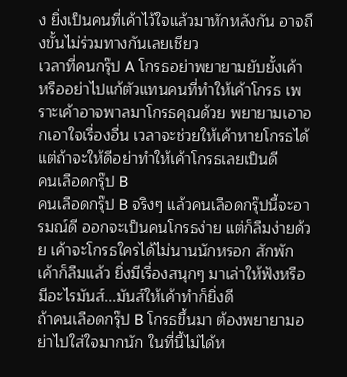ง ยิ่งเป็นคนที่เค้าไว้ใจแล้วมาหักหลังกัน อาจถึงขั้นไม่ร่วมทางกันเลยเชียว
เวลาที่คนกรุ๊ป A โกรธอย่าพยายามยับยั้งเค้า หรืออย่าไปแก้ตัวแทนคนที่ทำให้เค้าโกรธ เพราะเค้าอาจพาลมาโกรธคุณด้วย พยายามเอาอกเอาใจเรื่องอื่น เวลาจะช่วยให้เค้าหายโกรธได้ แต่ถ้าจะให้ดีอย่าทำให้เค้าโกรธเลยเป็นดี
คนเลือดกรุ๊ป B
คนเลือดกรุ๊ป B จริงๆ แล้วคนเลือดกรุ๊ปนี้จะอารมณ์ดี ออกจะเป็นคนโกรธง่าย แต่ก็ลืมง่ายด้วย เค้าจะโกรธใครได้ไม่นานนักหรอก สักพักเค้าก็ลืมแล้ว ยิ่งมีเรื่องสนุกๆ มาเล่าให้ฟังหรือมีอะไรมันส์...มันส์ให้เค้าทำก็ยิ่งดี
ถ้าคนเลือดกรุ๊ป B โกรธขึ้นมา ต้องพยายามอย่าไปใส่ใจมากนัก ในที่นี้ไม่ได้ห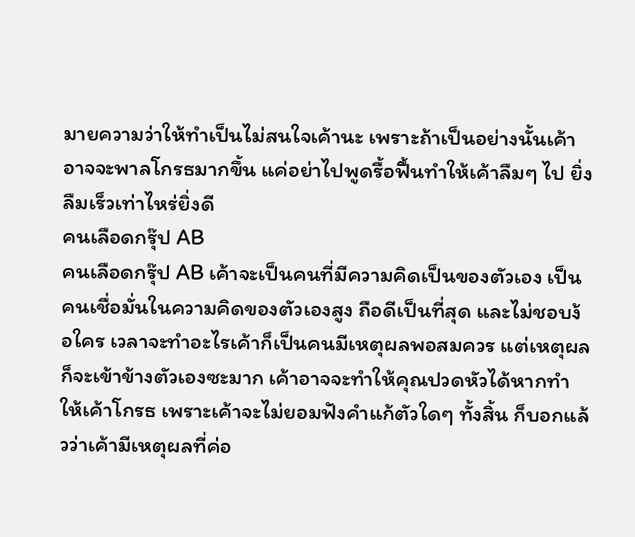มายความว่าให้ทำเป็นไม่สนใจเค้านะ เพราะถ้าเป็นอย่างนั้นเค้าอาจจะพาลโกรธมากขึ้น แค่อย่าไปพูดรื้อฟื้นทำให้เค้าลืมๆ ไป ยิ่งลืมเร็วเท่าไหร่ยิ่งดี
คนเลือดกรุ๊ป AB
คนเลือดกรุ๊ป AB เค้าจะเป็นคนที่มีความคิดเป็นของตัวเอง เป็นคนเชื่อมั่นในความคิดของตัวเองสูง ถือดีเป็นที่สุด และไม่ชอบง้อใคร เวลาจะทำอะไรเค้าก็เป็นคนมีเหตุผลพอสมควร แต่เหตุผลก็จะเข้าข้างตัวเองซะมาก เค้าอาจจะทำให้คุณปวดหัวได้หากทำให้เค้าโกรธ เพราะเค้าจะไม่ยอมฟังคำแก้ตัวใดๆ ทั้งสิ้น ก็บอกแล้วว่าเค้ามีเหตุผลที่ค่อ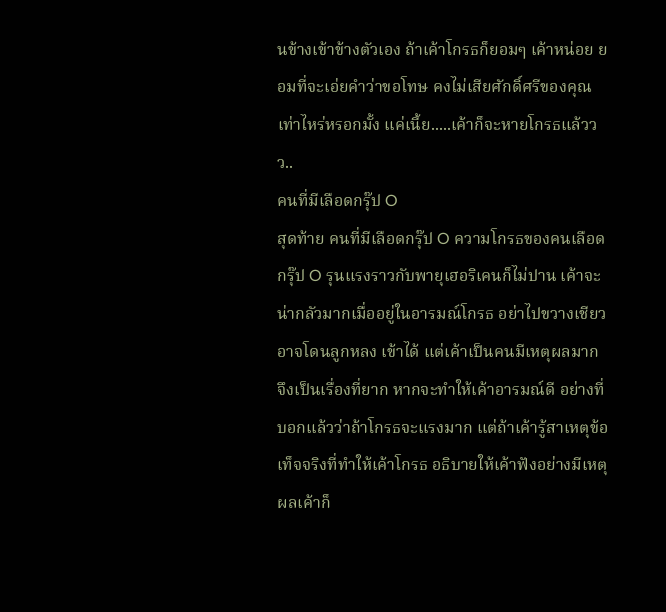นข้างเข้าข้างตัวเอง ถ้าเค้าโกรธก็ยอมๆ เค้าหน่อย ยอมที่จะเอ่ยคำว่าขอโทษ คงไม่เสียศักดิ์ศรีของคุณเท่าไหร่หรอกมั้ง แค่เนี้ย.....เค้าก็จะหายโกรธแล้ววว..
คนที่มีเลือดกรุ๊ป O
สุดท้าย คนที่มีเลือดกรุ๊ป O ความโกรธของคนเลือดกรุ๊ป O รุนแรงราวกับพายุเฮอริเคนก็ไม่ปาน เค้าจะน่ากลัวมากเมื่ออยู่ในอารมณ์โกรธ อย่าไปขวางเชียวอาจโดนลูกหลง เข้าได้ แต่เค้าเป็นคนมีเหตุผลมาก จึงเป็นเรื่องที่ยาก หากจะทำให้เค้าอารมณ์ดี อย่างที่บอกแล้วว่าถ้าโกรธจะแรงมาก แต่ถ้าเค้ารู้สาเหตุข้อเท็จจริงที่ทำให้เค้าโกรธ อธิบายให้เค้าฟังอย่างมีเหตุผลเค้าก็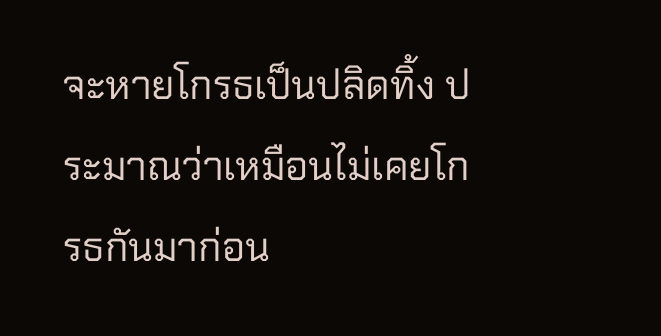จะหายโกรธเป็นปลิดทิ้ง ประมาณว่าเหมือนไม่เคยโกรธกันมาก่อน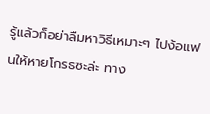รู้แล้วก็อย่าลืมหาวิธีเหมาะๆ ไปง้อแฟนให้หายโกรธซะล่ะ ทาง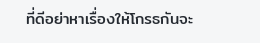ที่ดีอย่าหาเรื่องให้โกรธกันจะ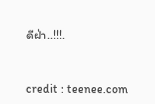ดีฝ่า..!!!.


credit : teenee.com